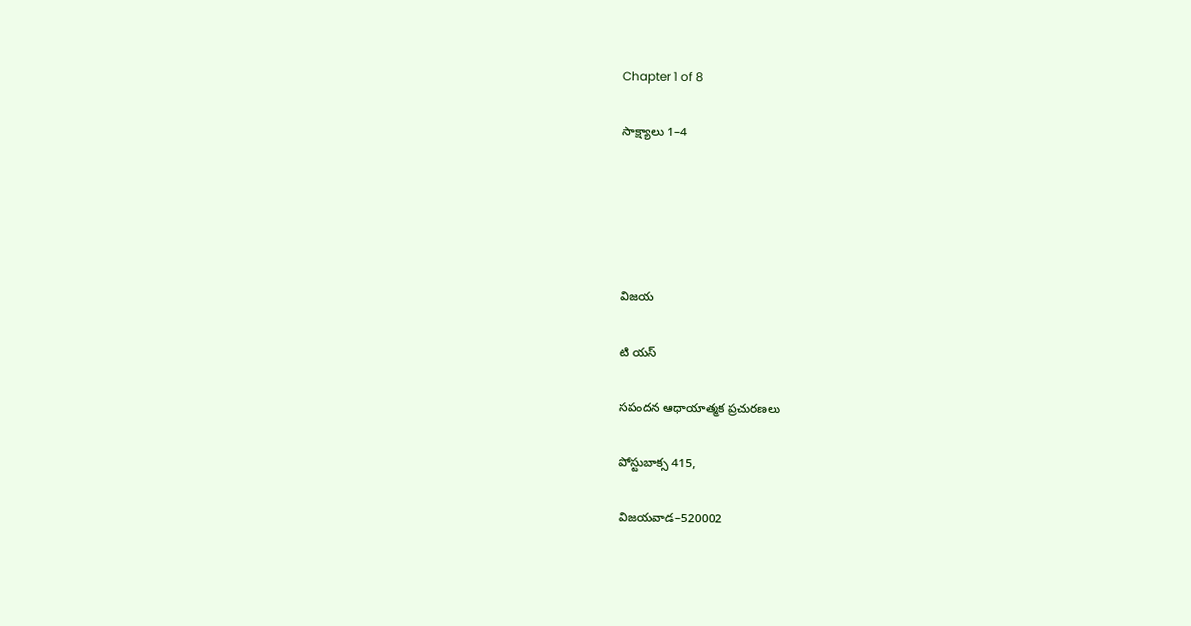Chapter 1 of 8

సాక్ష్యాలు 1–4





విజయ

టి యస్

సపందన ఆధాయాత్మక ప్రచురణలు

పోస్టుబాక్స 415,

విజయవాడ–520002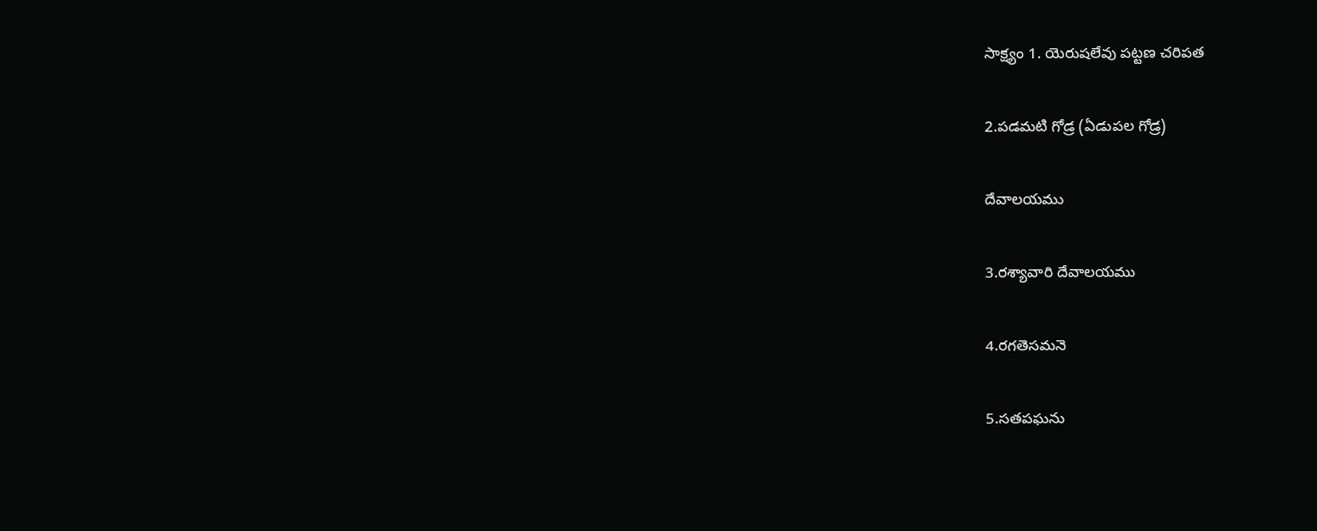సాక్ష్యం 1. యెరుషలేవు పట్టణ చరిపత

2.పడమటి గోడ్ర (ఏడుపల గోడ్ర)

దేవాలయము

3.రశ్యావారి దేవాలయము

4.రగతెసమనె

5.సతపఘను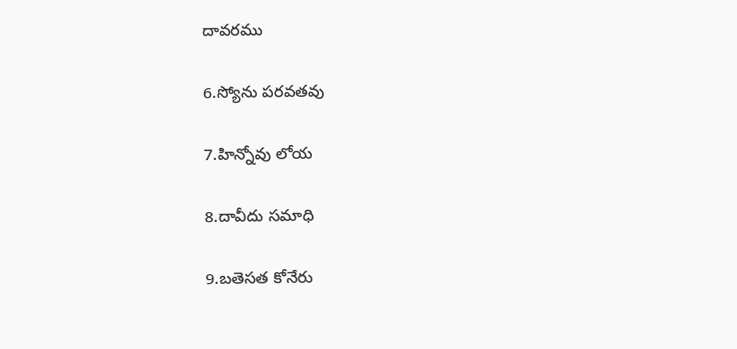దావరము

6.స్యోను పరవతవు

7.హిన్నోవు లోయ

8.దావీదు సమాధి

9.బతెసత కోనేరు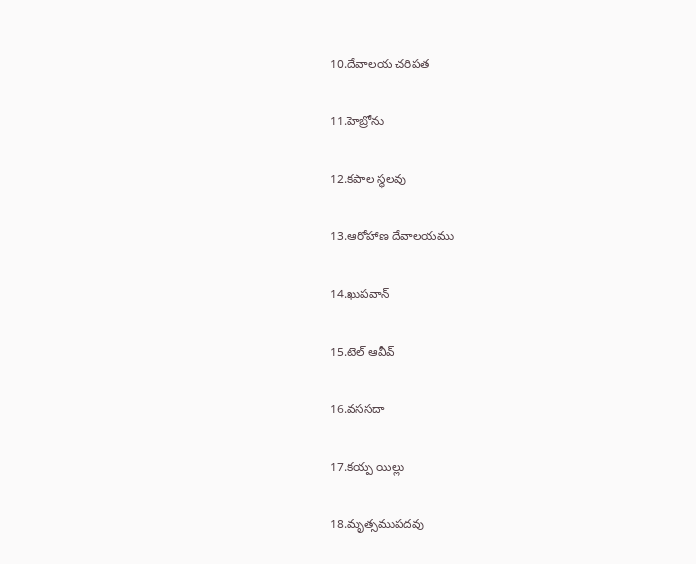10.దేవాలయ చరిపత

11.హెబ్రోను

12.కపాల స్థలవు

13.ఆరోహాణ దేవాలయము

14.ఖుపవాన్

15.టెల్ ఆవీవ్

16.వససదా

17.కయ్ప యిల్లు

18.మృత్సముపదవు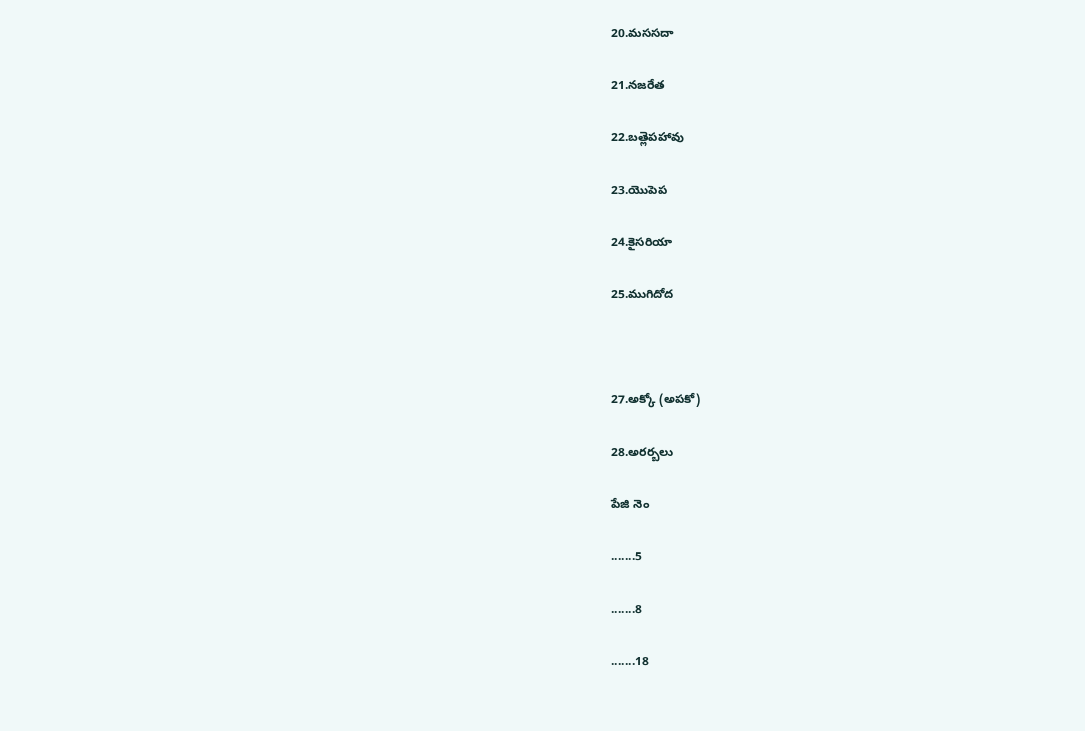20.మససదా

21.నజరేత

22.బత్లెపహావు

23.యెుపెప

24.కైసరియా

25.ముగిదోద



27.అక్కో (అపకో)

28.అరర్బలు

పేజి నెం

.......5

.......8

.......18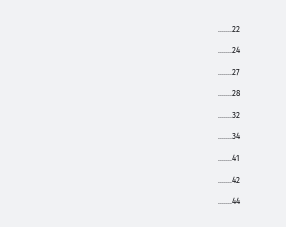.......22

.......24

.......27

.......28

.......32

.......34

.......41

.......42

.......44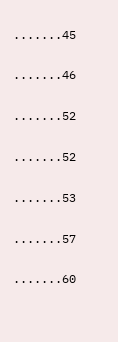.......45

.......46

.......52

.......52

.......53

.......57

.......60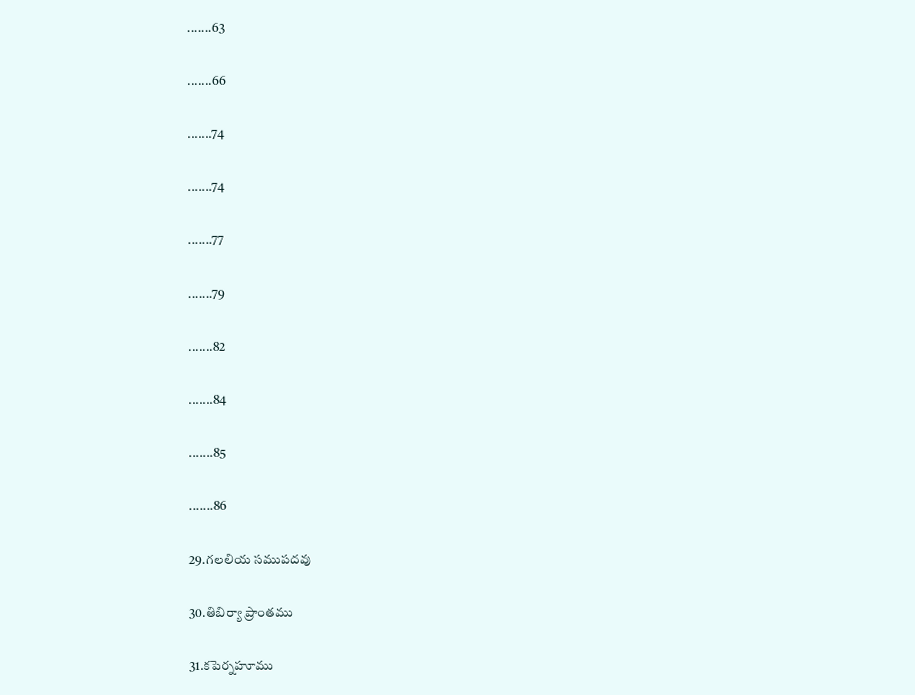.......63

.......66

.......74

.......74

.......77

.......79

.......82

.......84

.......85

.......86

29.గలలియ సముపదవు

30.తిబిర్యా ప్రాంతము

31.కపెర్నహూము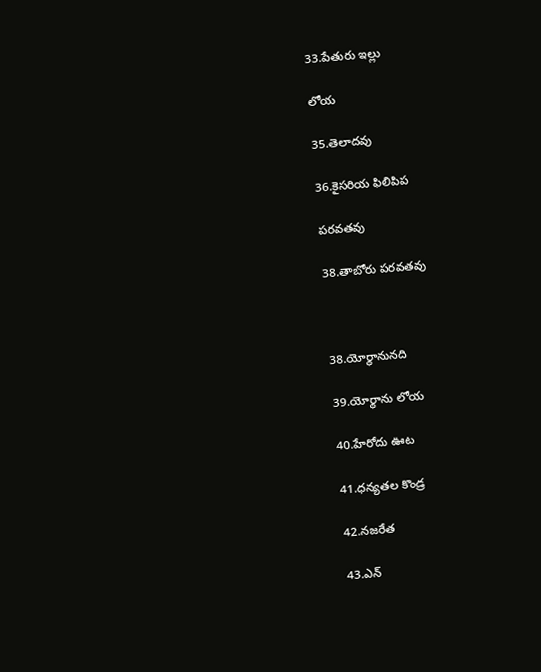33.పేతురు ఇల్లు

లోయ

35.తెలాదవు

36.కైసరియ ఫిలిపిప

పరవతవు

38.తాబోరు పరవతవు



38.యోర్థానునది

39.యోర్థాను లోయ

40.హేరోదు ఊట

41.ధన్యతల కొండ్ర

42.నజరేత

43.ఎన్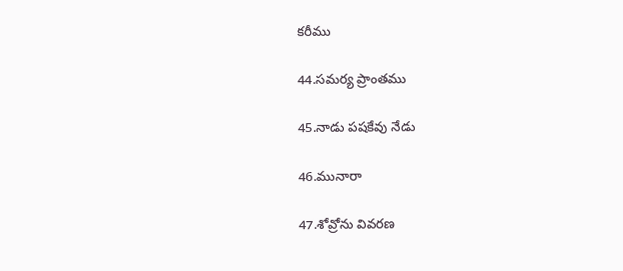కరీము

44.సమర్య ప్రాంతము

45.నాడు పషకేవు నేడు

46.మునారా

47.శోవ్రోను వివరణ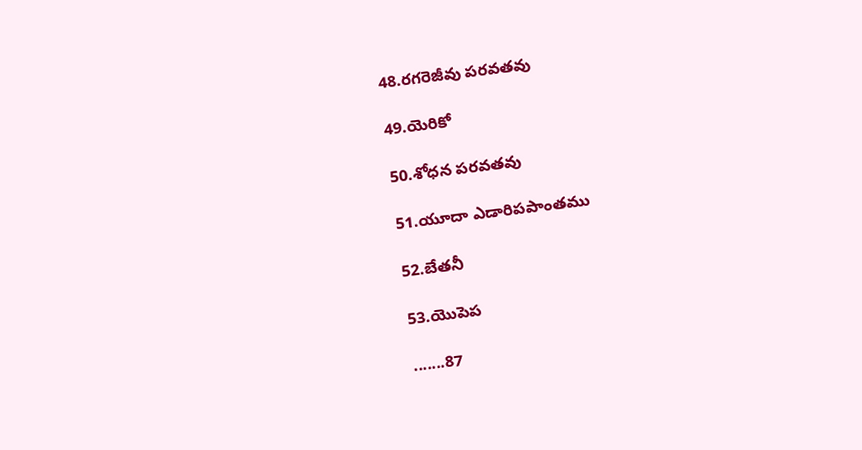48.రగరెజీవు పరవతవు

49.యెరికో

50.శోధన పరవతవు

51.యూదా ఎడారిపపాంతము

52.బేతనీ

53.యెుపెప

.......87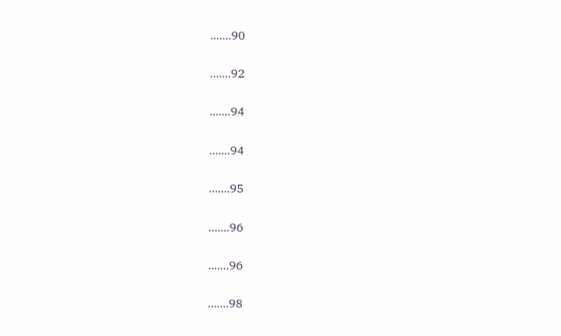.......90

.......92

.......94

.......94

.......95

.......96

.......96

.......98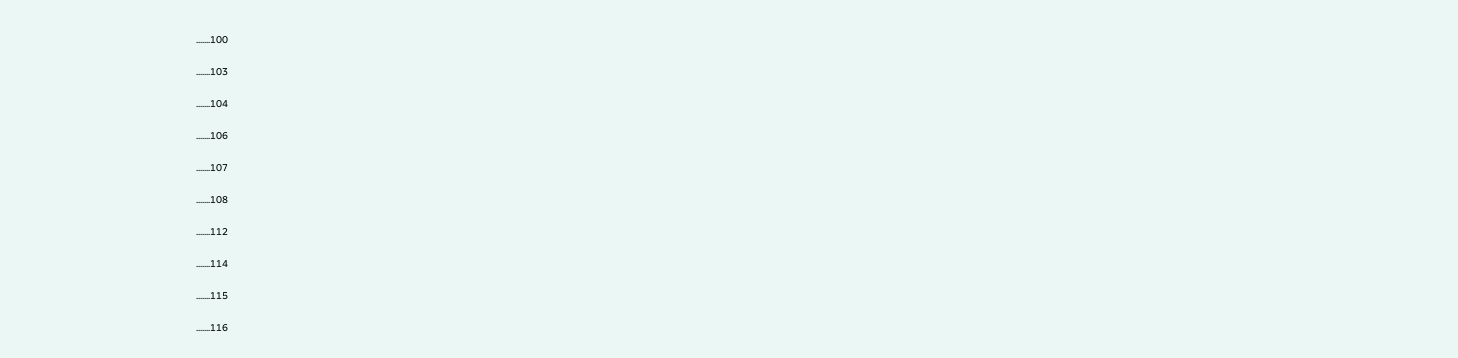.......100

.......103

.......104

.......106

.......107

.......108

.......112

.......114

.......115

.......116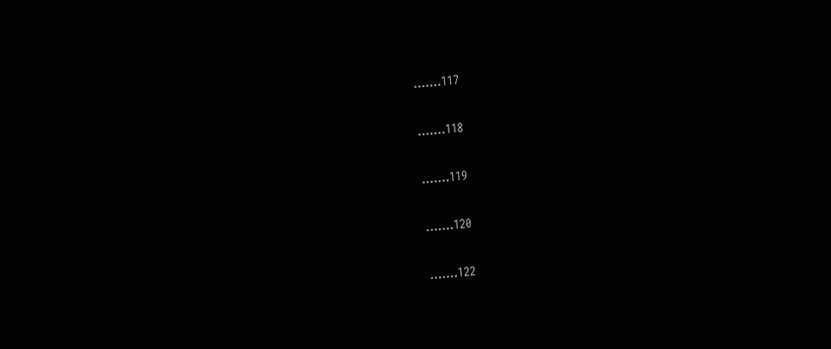.......117

.......118

.......119

.......120

.......122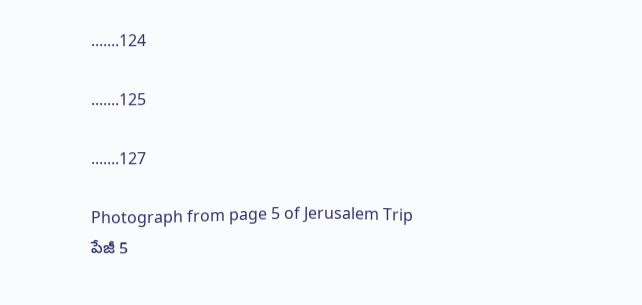.......124

.......125

.......127

Photograph from page 5 of Jerusalem Trip
పేజీ 5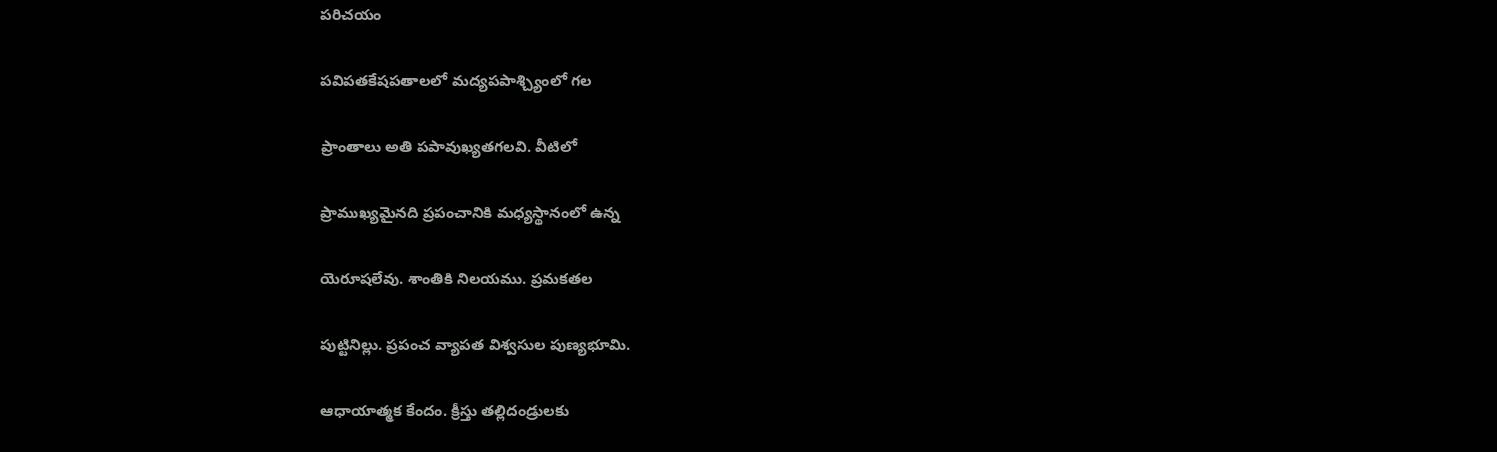పరిచయం

పవిపతకేషపతాలలో మద్యపపాశ్చ్యింలో గల

ప్రాంతాలు అతి పపావుఖ్యతగలవి. వీటిలో

ప్రాముఖ్యమైనది ప్రపంచానికి మధ్యస్థానంలో ఉన్న

యెరూషలేవు. శాంతికి నిలయము. ప్రమకతల

పుట్టినిల్లు. ప్రపంచ వ్యాపత విశ్వసుల పుణ్యభూమి.

ఆధాయాత్మక కేందం. క్రీస్తు తల్లిదండ్రులకు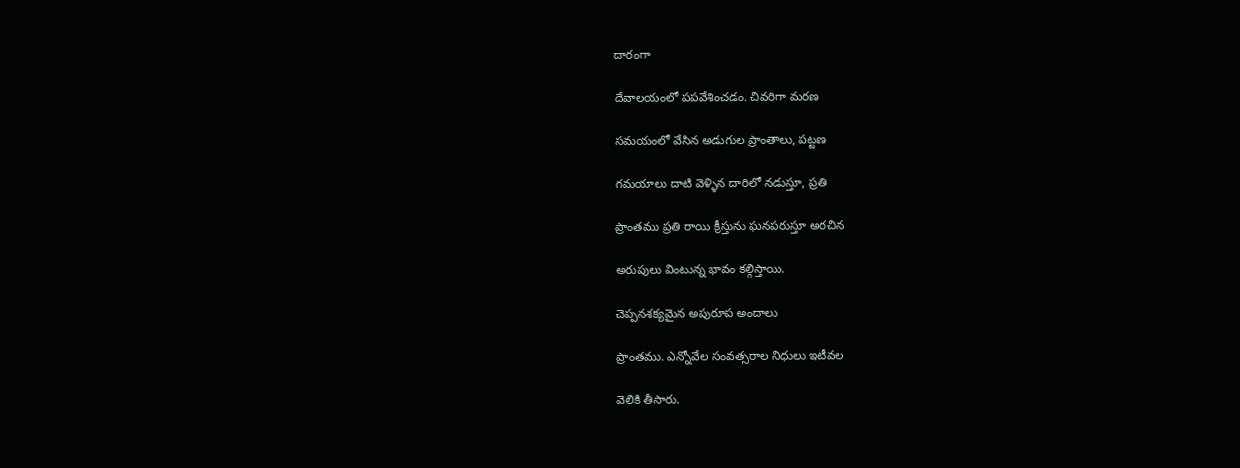దారంగా

దేవాలయంలో పపవేశించడం. చివరిగా మరణ

సమయంలో వేసిన అడుగుల ప్రాంతాలు, పట్టణ

గమయాలు దాటి వెళ్ళిన దారిలో నడుస్తూ, ప్రతి

ప్రాంతము ప్రతి రాయి క్రీస్తును ఘనపరుస్తూ అరచిన

అరుపులు వింటున్న భావం కల్గిస్తాయి.

చెప్పనశక్యమైన అపురూప అందాలు

ప్రాంతము. ఎన్నోవేల సంవత్సరాల నిధులు ఇటీవల

వెలికి తీసారు.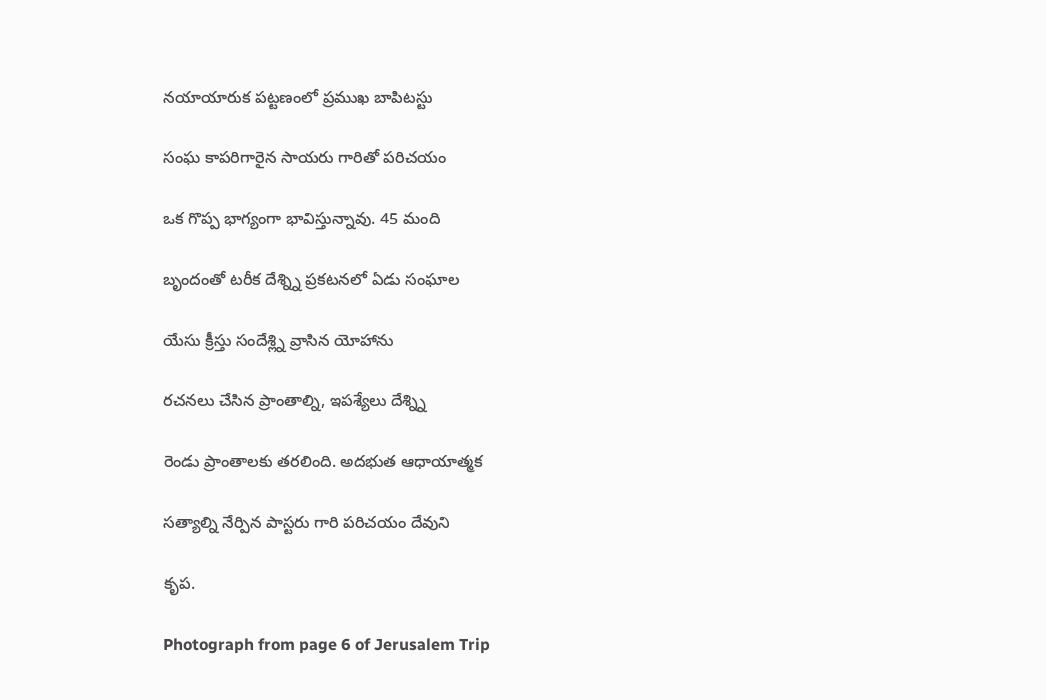నయాయారుక పట్టణంలో ప్రముఖ బాపిటస్టు

సంఘ కాపరిగారైన సాయరు గారితో పరిచయం

ఒక గొప్ప భాగ్యంగా భావిస్తున్నావు. 45 మంది

బృందంతో టరీక దేశ్న్ని ప్రకటనలో ఏడు సంఘాల

యేసు క్రీస్తు సందేశ్ల్ని వ్రాసిన యోహాను

రచనలు చేసిన ప్రాంతాల్ని, ఇపశ్యేలు దేశ్న్ని

రెండు ప్రాంతాలకు తరలింది. అదభుత ఆధాయాత్మక

సత్యాల్ని నేర్పిన పాస్టరు గారి పరిచయం దేవుని

కృప.

Photograph from page 6 of Jerusalem Trip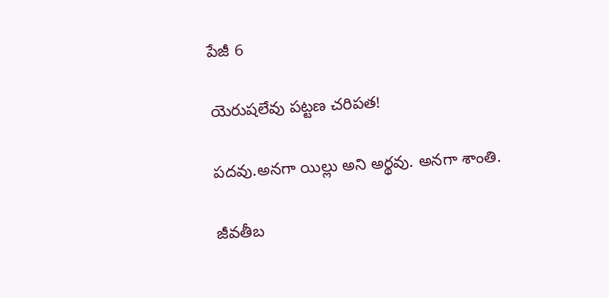పేజీ 6

యెరుషలేవు పట్టణ చరిపత!

పదవు.అనగా యిల్లు అని అర్థవు. అనగా శాంతి.

జీవతీబ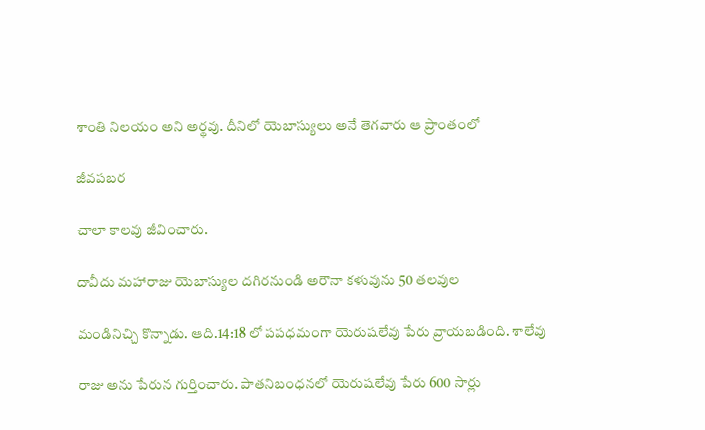శాంతి నిలయం అని అర్థవు. దీనిలో యెబాస్యులు అనే తెగవారు ఆ ప్రాంతంలో

జీవపబర

చాలా కాలవు జీవించారు.

దావీదు మహారాజు యెబాస్యుల దగిరనుండి అరౌనా కళువును 50 తలవుల

మండినిచ్చి కొన్నాడు. ఆది.14:18 లో పపధమంగా యెరుషలేవు పేరు వ్రాయబడింది. శాలేవు

రాజు అను పేరున గుర్తించారు. పాతనిబంధనలో యెరుషలేవు పేరు 600 సార్లు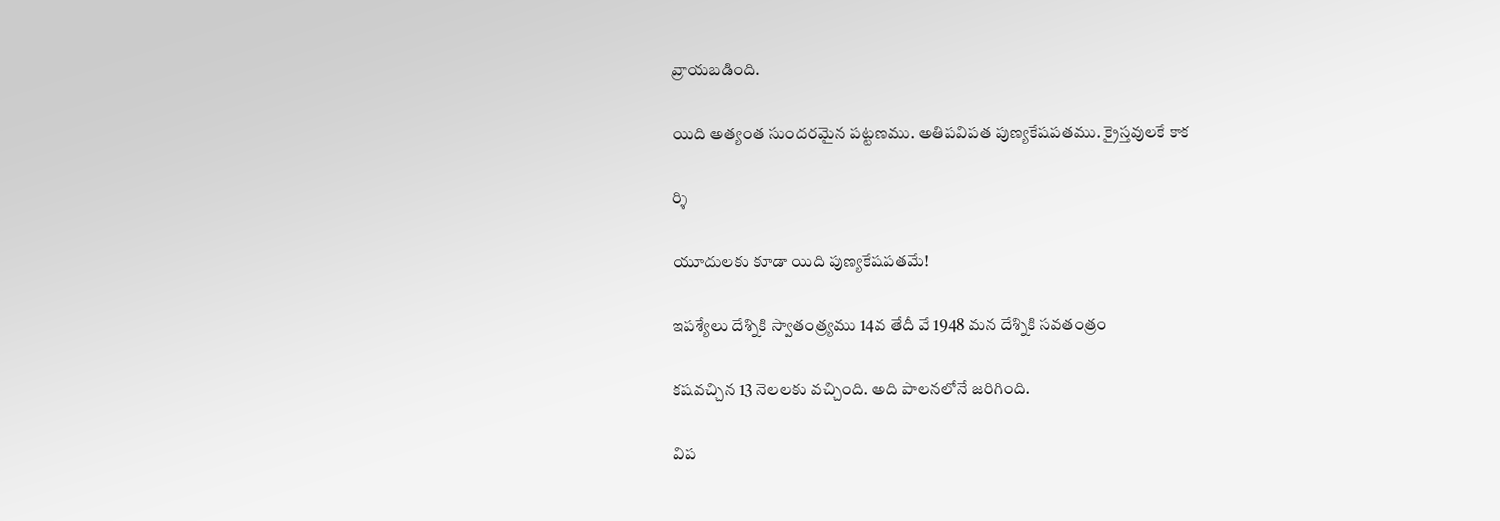వ్రాయబడింది.

యిది అత్యంత సుందరమైన పట్టణము. అతిపవిపత పుణ్యకేషపతము. క్రైస్తవులకే కాక

ర్శి

యూదులకు కూడా యిది పుణ్యకేషపతమే!

ఇపశ్యేలు దేశ్నికి స్వాతంత్ర్యము 14వ తేదీ వే 1948 మన దేశ్నికి సవతంత్రం

కషవచ్చిన 13 నెలలకు వచ్చింది. అది పాలనలోనే జరిగింది.

విప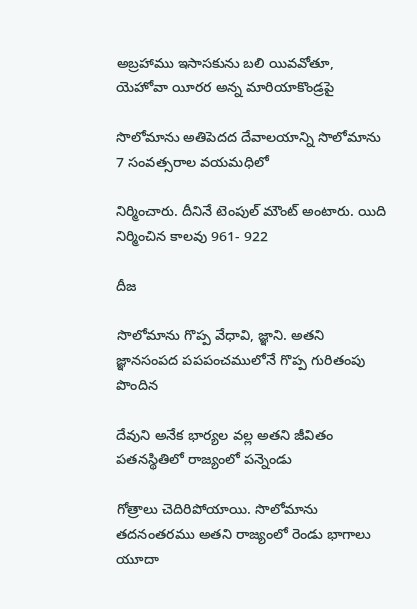అబ్రహాము ఇసాసకును బలి యివవోతూ, యెహోవా యీరర అన్న మారియాకొండ్రపై

సొలోమాను అతిపెదద దేవాలయాన్ని సొలోమాను 7 సంవత్సరాల వయమధిలో

నిర్మించారు. దీనినే టెంపుల్ మౌంట్ అంటారు. యిది నిర్మించిన కాలవు 961- 922

దీజ

సొలోమాను గొప్ప వేధావి, జ్ఞాని. అతని జ్ఞానసంపద పపపంచములోనే గొప్ప గురితంపు పొందిన

దేవుని అనేక భార్యల వల్ల అతని జీవితం పతనస్థితిలో రాజ్యంలో పన్నెండు

గోత్రాలు చెదిరిపోయాయి. సొలోమాను తదనంతరము అతని రాజ్యంలో రెండు భాగాలు యూదా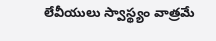లేవీయులు స్వాస్థ్యం వాత్రమే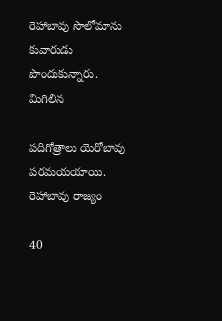రెహాబావు సొలోమాను కువారుడు పొందుకున్నారు. మిగిలిన

పదిగోత్రాలు యెరోబావు పరమయయాయి. రెహాబావు రాజ్యం

40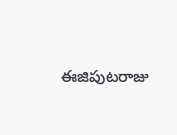ఈజిపుటరాజు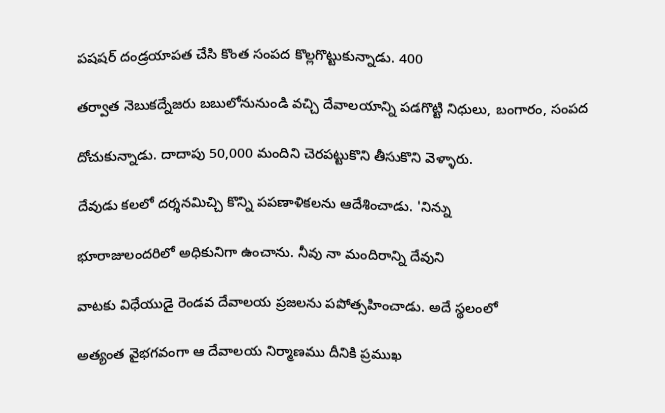పషషర్ దండ్రయాపత చేసి కొంత సంపద కొల్లగొట్టుకున్నాడు. 400

తర్వాత నెబుకద్నేజరు బబులోనునుండి వచ్చి దేవాలయాన్ని పడగొట్టి నిధులు, బంగారం, సంపద

దోచుకున్నాడు. దాదాపు 50,000 మందిని చెరపట్టుకొని తీసుకొని వెళ్ళారు.

దేవుడు కలలో దర్శనమిచ్చి కొన్ని పపణాళికలను ఆదేశించాడు. 'నిన్ను

భూరాజులందరిలో అధికునిగా ఉంచాను. నీవు నా మందిరాన్ని దేవుని

వాటకు విధేయుడై రెండవ దేవాలయ ప్రజలను పపోత్సహించాడు. అదే స్థలంలో

అత్యంత వైభగవంగా ఆ దేవాలయ నిర్మాణము దీనికి ప్రముఖ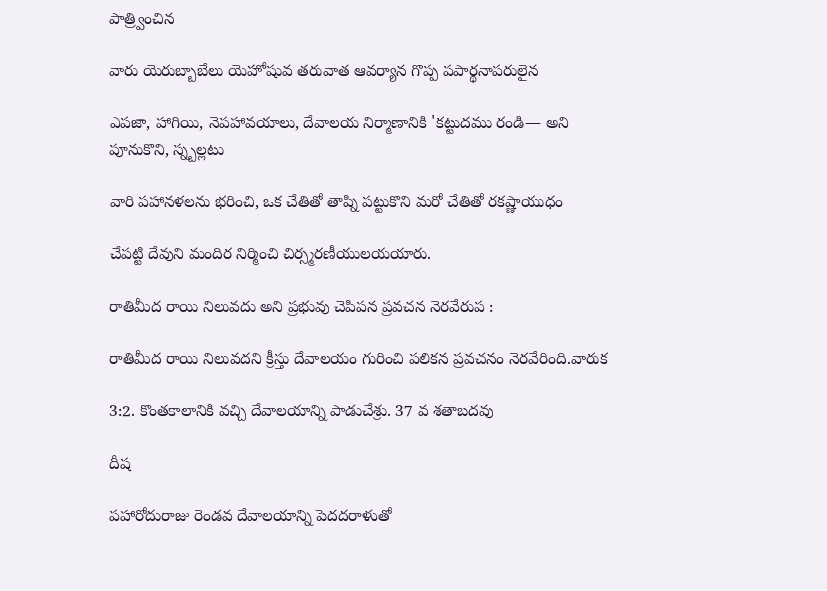పాత్ర్వించిన

వారు యెరుబ్బాబేలు యెహోషువ తరువాత ఆవర్యాన గొప్ప పపార్థనాపరులైన

ఎపజా, హాగియి, నెపహావయాలు, దేవాలయ నిర్మాణానికి 'కట్టుదము రండి— అని పూనుకొని, స్న్బల్లటు

వారి పహానళలను భరించి, ఒక చేతితో తాప్ని పట్టుకొని మరో చేతితో రకష్ణాయుధం

చేపట్టి దేవుని మందిర నిర్మించి చిర్స్మరణీయులయయారు.

రాతిమీద రాయి నిలువదు అని ప్రభువు చెపిపన ప్రవచన నెరవేరుప :

రాతిమీద రాయి నిలువదని క్రీస్తు దేవాలయం గురించి పలికన ప్రవచనం నెరవేరింది.వారుక

3:2. కొంతకాలానికి వచ్చి దేవాలయాన్ని పాడుచేశ్రు. 37 వ శతాబదవు

దీష

పహారోదురాజు రెండవ దేవాలయాన్ని పెదదరాళుతో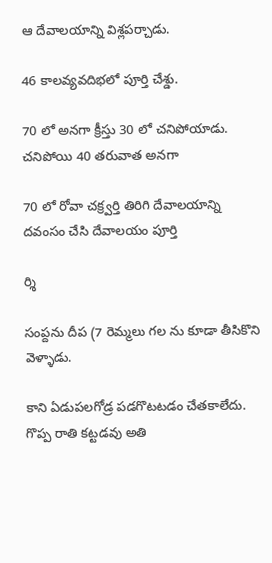ఆ దేవాలయాన్ని విశ్లపర్చాడు.

46 కాలవ్యవదిభలో పూర్తి చేశ్డు.

70 లో అనగా క్రీస్తు 30 లో చనిపోయాడు. చనిపోయి 40 తరువాత అనగా

70 లో రోవా చక్ర్వర్తి తిరిగి దేవాలయాన్ని దవంసం చేసి దేవాలయం పూర్తి

ర్శి

సంప్దను దీప (7 రెమ్మలు గల ను కూడా తీసికొని వెళ్ళాడు.

కాని ఏడుపలగోడ్ర పడగొటటడం చేతకాలేదు. గొప్ప రాతి కట్టడవు అతి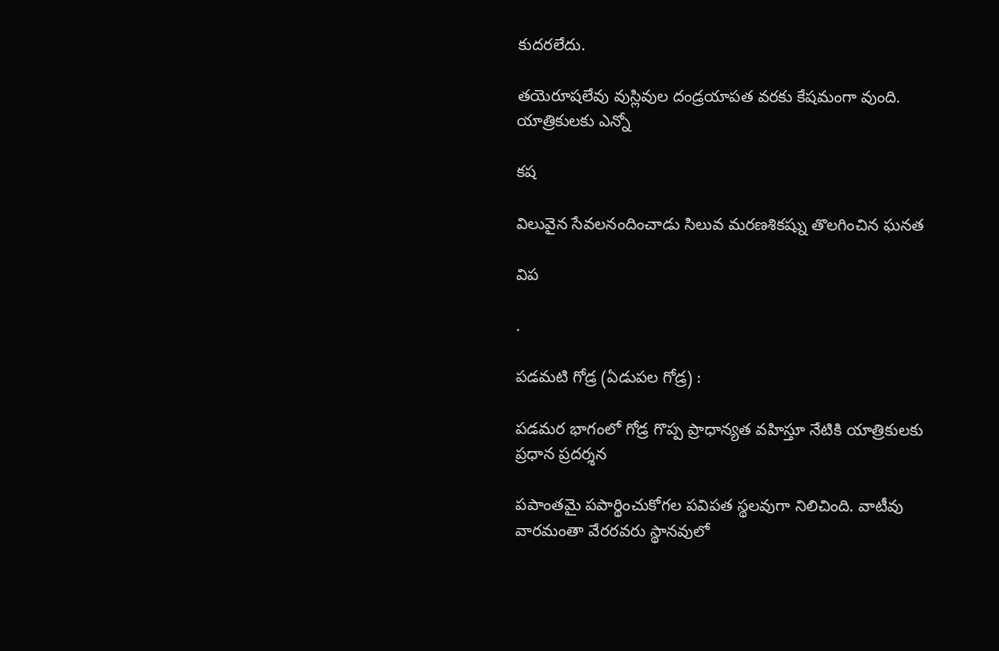కుదరలేదు.

తయెరూషలేవు వుస్లివుల దండ్రయాపత వరకు కేషమంగా వుంది. యాత్రికులకు ఎన్నో

కష

విలువైన సేవలనందించాడు సిలువ మరణశికష్ను తొలగించిన ఘనత

విప

.

పడమటి గోడ్ర (ఏడుపల గోడ్ర) :

పడమర భాగంలో గోడ్ర గొప్ప ప్రాధాన్యత వహిస్తూ నేటికి యాత్రికులకు ప్రధాన ప్రదర్శన

పపాంతమై పపార్థించుకోగల పవిపత స్థలవుగా నిలిచింది. వాటీవు వారమంతా వేరరవరు స్థానవులో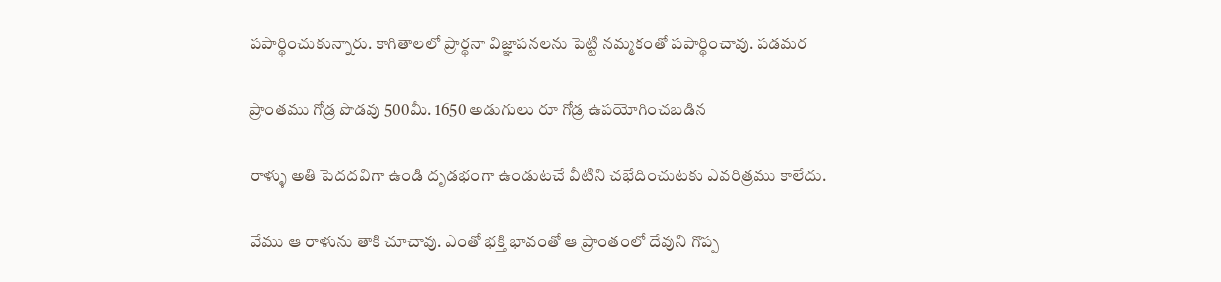పపార్థించుకున్నారు. కాగితాలలో ప్రార్థనా విజ్ఞాపనలను పెట్టి నమ్మకంతో పపార్థించావు. పడమర

ప్రాంతము గోడ్ర పొడవు 500మీ. 1650 అడుగులు రూ గోడ్ర ఉపయోగించబడిన

రాళ్ళు అతి పెదదవిగా ఉండి దృడభంగా ఉండుటచే వీటిని చభేదించుటకు ఎవరిత్రము కాలేదు.

వేము ఆ రాళును తాకి చూచావు. ఎంతో భక్తి భావంతో ఆ ప్రాంతంలో దేవుని గొప్ప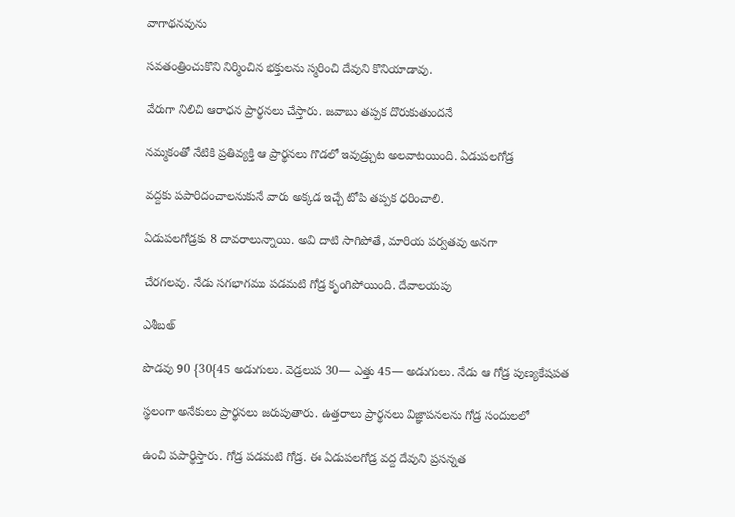వాగాథనవును

సవతంత్రించుకొని నిర్మించిన భక్తులను స్మరించి దేవుని కొనియాడావు.

వేరుగా నిలిచి ఆరాధన ప్రార్థనలు చేస్తారు. జవాబు తప్పక దొరుకుతుందనే

నమ్మకంతో నేటికి ప్రతివ్యక్తి ఆ ప్రార్థనలు గొడలో ఇవుడ్ర్చుట అలవాటయింది. ఏడుపలగోడ్ర

వద్దకు పపారిదంచాలనుకునే వారు అక్కడ ఇచ్చే టోపి తప్పక ధరించాలి.

ఏడుపలగోడ్రకు 8 దావరాలున్నాయి. అవి దాటి సాగిపోతే, మారియ పర్వతవు అనగా

చేరగలవు. నేడు సగభాగము పడమటి గోడ్ర కృంగిపోయింది. దేవాలయపు

ఎశీబఅ్

పొడవు 90 {30{45 అడుగులు. వెడ్రలుప 30— ఎత్తు 45— అడుగులు. నేడు ఆ గోడ్ర పుణ్యకేషపత

స్థలంగా అనేకులు ప్రార్థనలు జరుపుతారు. ఉత్తరాలు ప్రార్థనలు విజ్ఞాపనలను గోడ్ర సందులలో

ఉంచి పపార్థిస్తారు. గోడ్ర పడమటి గోడ్ర. ఈ ఏడుపలగోడ్ర వద్ద దేవుని ప్రసన్నత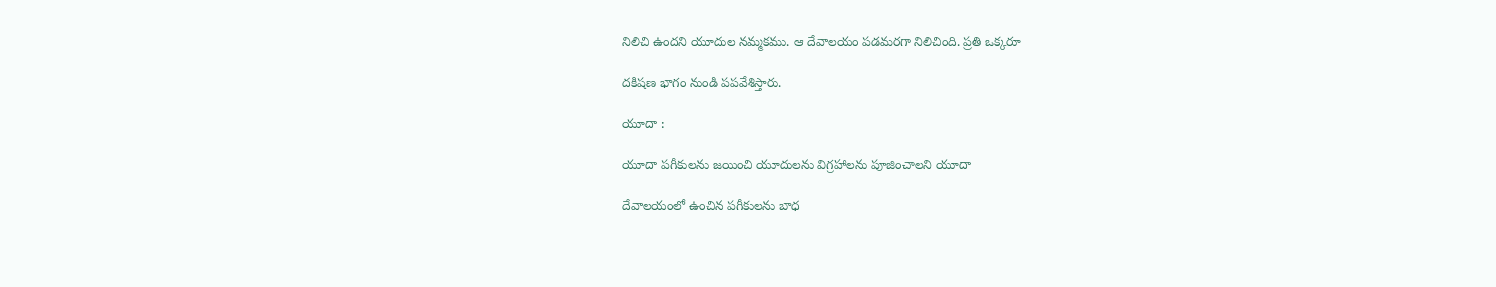నిలిచి ఉందని యూదుల నమ్మకము. ఆ దేవాలయం పడమరగా నిలిచింది. ప్రతి ఒక్కరూ

దకిషణ భాగం నుండి పపవేశిస్తారు.

యూదా :

యూదా పగీకులను జయించి యూదులను విగ్రహాలను పూజించాలని యూదా

దేవాలయంలో ఉంచిన పగీకులను బాధ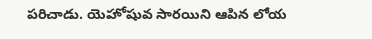పరిచాడు. యెహోషువ సారయిని ఆపిన లోయ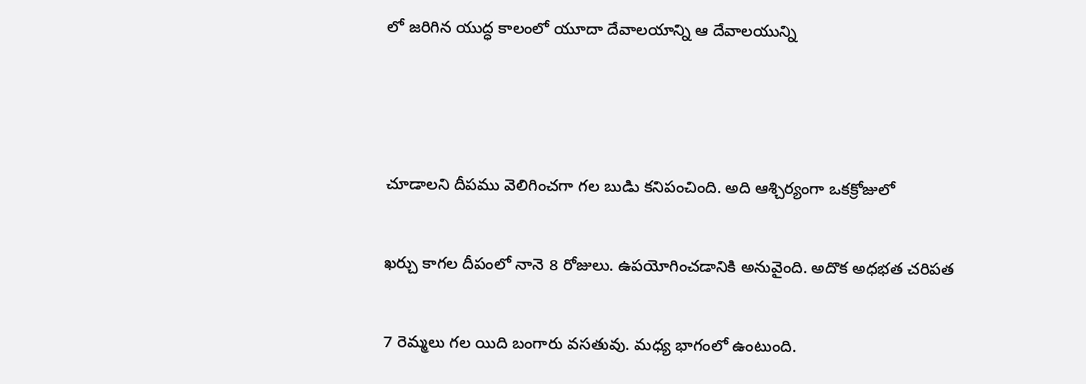లో జరిగిన యుద్ధ కాలంలో యూదా దేవాలయాన్ని ఆ దేవాలయున్ని



చూడాలని దీపము వెలిగించగా గల బుడిు కనిపంచింది. అది ఆశ్చిర్యంగా ఒకక్రోజులో

ఖర్చు కాగల దీపంలో నానె 8 రోజులు. ఉపయోగించడానికి అనువైంది. అదొక అధభత చరిపత

7 రెమ్మలు గల యిది బంగారు వసతువు. మధ్య భాగంలో ఉంటుంది.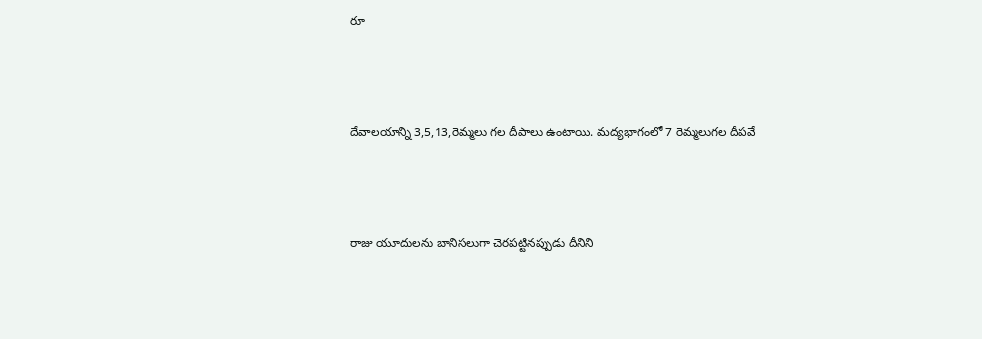రూ



దేవాలయాన్ని 3,5,13,రెమ్మలు గల దీపాలు ఉంటాయి. మద్యభాగంలో 7 రెమ్మలుగల దీపవే



రాజు యూదులను బానిసలుగా చెరపట్టినప్పుడు దీనిని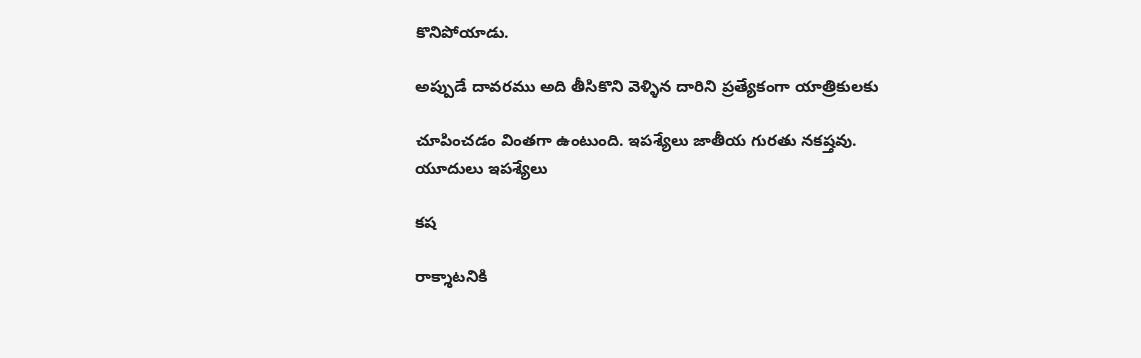కొనిపోయాడు.

అప్పుడే దావరము అది తీసికొని వెళ్ళిన దారిని ప్రత్యేకంగా యాత్రికులకు

చూపించడం వింతగా ఉంటుంది. ఇపశ్యేలు జాతీయ గురతు నకష్తవు. యూదులు ఇపశ్యేలు

కష

రాక్శాటనికి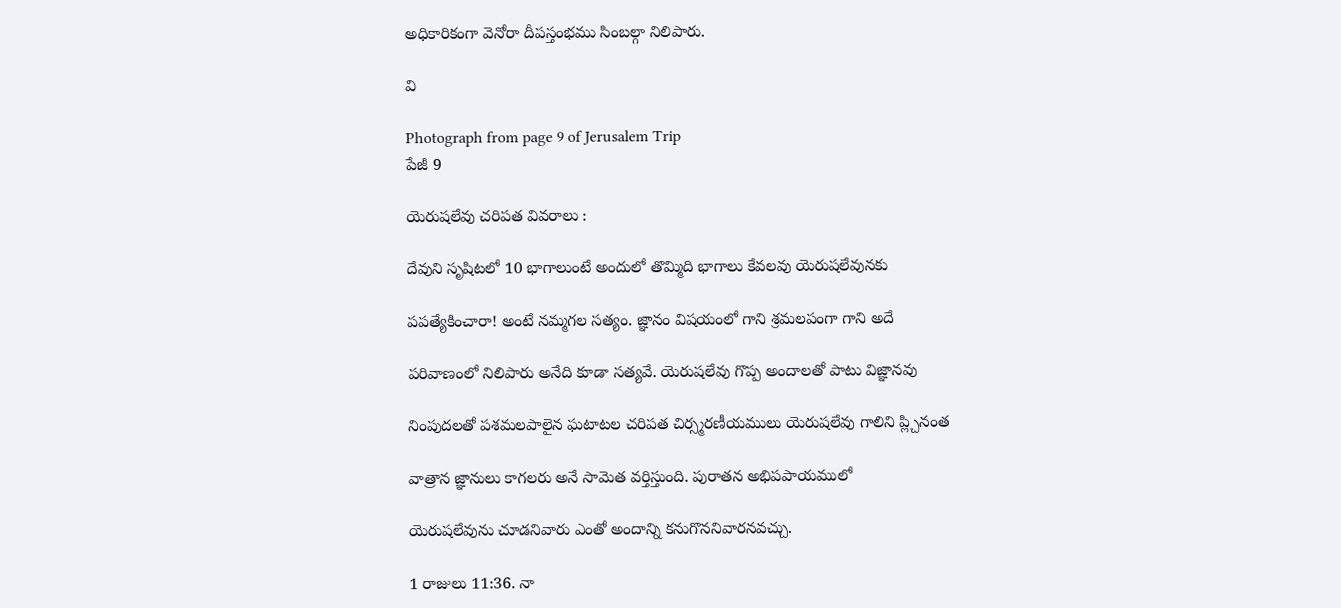అధికారికంగా వెనోరా దీపస్తంభము సింబల్గా నిలిపారు.

వి

Photograph from page 9 of Jerusalem Trip
పేజీ 9

యెరుషలేవు చరిపత వివరాలు :

దేవుని సృషిటలో 10 భాగాలుంటే అందులో తొమ్మిది భాగాలు కేవలవు యెరుషలేవునకు

పపత్యేకించారా! అంటే నమ్మగల సత్యం. జ్ఞానం విషయంలో గాని శ్రమలపంగా గాని అదే

పరివాణంలో నిలిపారు అనేది కూడా సత్యవే. యెరుషలేవు గొప్ప అందాలతో పాటు విజ్ఞానవు

నింపుదలతో పశమలపాలైన ఘటాటల చరిపత చిర్స్మరణీయములు యెరుషలేవు గాలిని ప్ల్చినంత

వాత్రాన జ్ఞానులు కాగలరు అనే సామెత వర్తిస్తుంది. పురాతన అభిపపాయములో

యెరుషలేవును చూడనివారు ఎంతో అందాన్ని కనుగొననివారనవచ్చు.

1 రాజులు 11:36. నా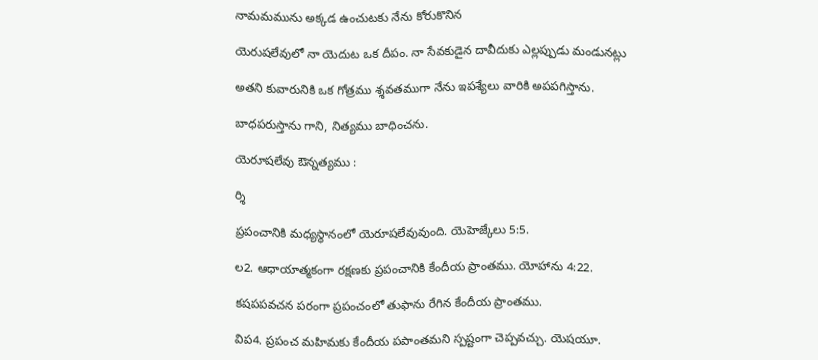నామమమును అక్కడ ఉంచుటకు నేను కోరుకొనిన

యెరుషలేవులో నా యెదుట ఒక దీపం. నా సేవకుడైన దావీదుకు ఎల్లప్పుడు మండునట్లు

అతని కువారునికి ఒక గోత్రము శ్శవతముగా నేను ఇపశ్యేలు వారికి అపపగిస్తాను.

బాధపరుస్తాను గాని, నిత్యము బాధించను.

యెరూషలేవు ఔన్నత్యము :

ర్శి

ప్రపంచానికి మధ్యస్థానంలో యెరూషలేవువుంది. యెహెజ్కేలు 5:5.

ల2. ఆధాయాత్మకంగా రక్షణకు ప్రపంచానికి కేందీయ ప్రాంతము. యోహాను 4:22.

కషపపవచన పరంగా ప్రపంచంలో తుఫాను రేగిన కేందీయ ప్రాంతము.

విప4. ప్రపంచ మహిమకు కేందీయ పపాంతమని స్పష్టంగా చెప్పవచ్చు. యెషయూ.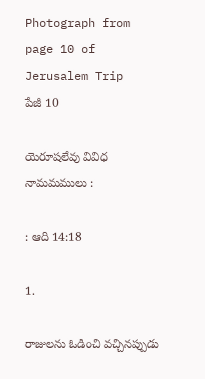Photograph from page 10 of Jerusalem Trip
పేజీ 10

యెరూషలేవు వివిధ నామమములు :

: ఆది 14:18

1.

రాజులను ఓడించి వచ్చినప్పుడు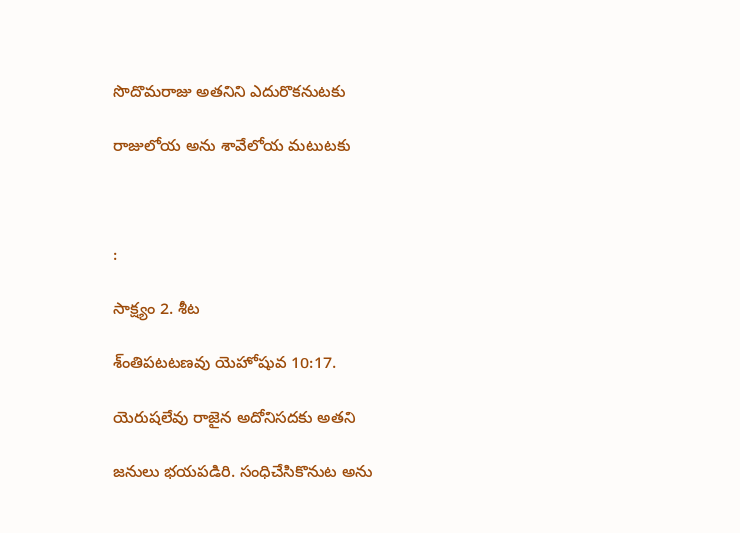సొదొమరాజు అతనిని ఎదురొకనుటకు

రాజులోయ అను శావేలోయ మటుటకు



:

సాక్ష్యం 2. శీట

శ్ంతిపటటణవు యెహోషువ 10:17.

యెరుషలేవు రాజైన అదోనిసదకు అతని

జనులు భయపడిరి. సంధిచేసికొనుట అను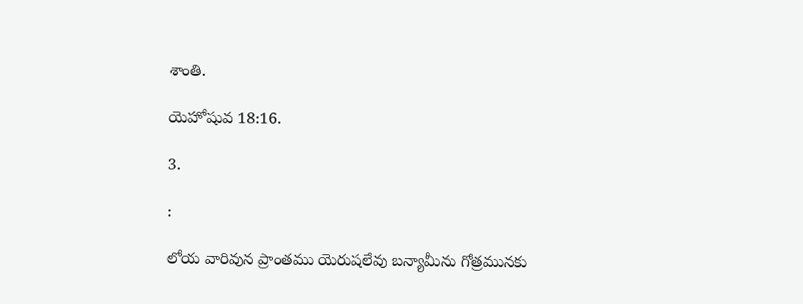శాంతి.

యెహోషువ 18:16.

3.

:

లోయ వారివున ప్రాంతము యెరుషలేవు బన్యామీను గోత్రమునకు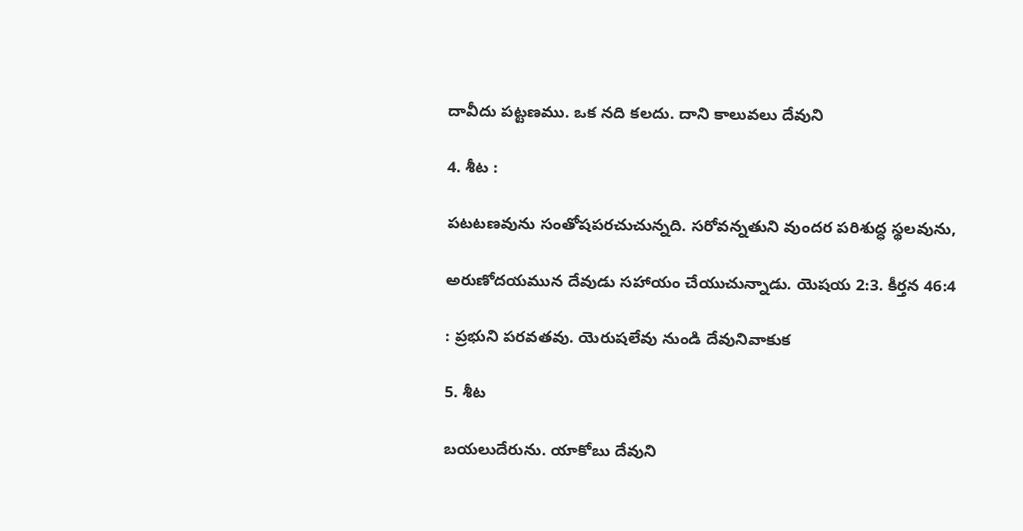దావీదు పట్టణము. ఒక నది కలదు. దాని కాలువలు దేవుని

4. శీట :

పటటణవును సంతోషపరచుచున్నది. సరోవన్నతుని వుందర పరిశుద్ధ స్థలవును,

అరుణోదయమున దేవుడు సహాయం చేయుచున్నాడు. యెషయ 2:3. కీర్తన 46:4

: ప్రభుని పరవతవు. యెరుషలేవు నుండి దేవునివాకుక

5. శీట

బయలుదేరును. యాకోబు దేవుని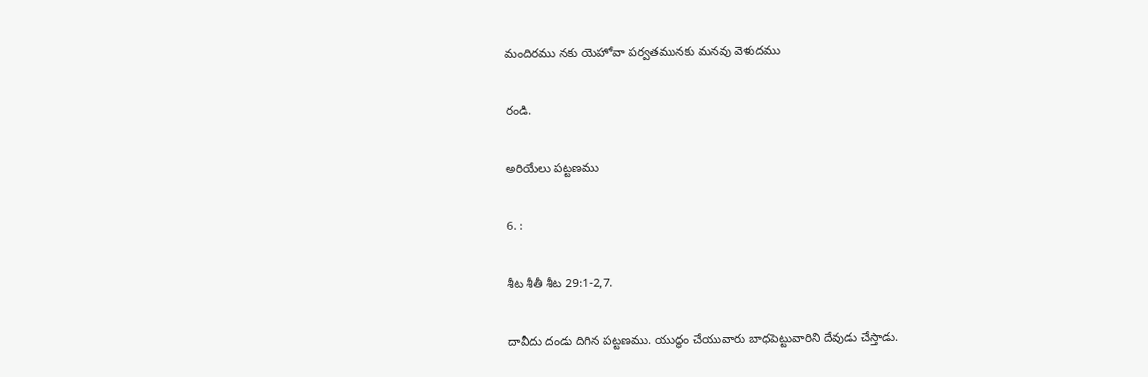మందిరము నకు యెహోవా పర్వతమునకు మనవు వెళుదము

రండి.

అరియేలు పట్టణము

6. :

శీట శీతీ శీట 29:1-2,7.

దావీదు దండు దిగిన పట్టణము. యుద్ధం చేయువారు బాధపెట్టువారిని దేవుడు చేస్తాడు.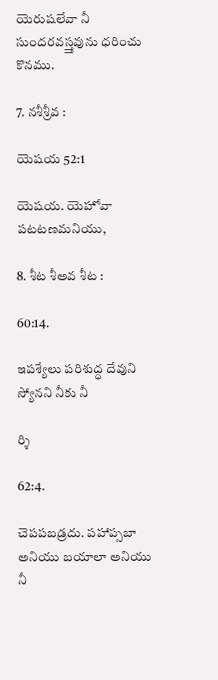యెరుషలేవా నీ సుందరవస్త్తవును ధరించు కొనము.

7. నశీశ్రీవ :

యెషయ 52:1

యెషయ. యెహోవా పటటణమనియు,

8. శీట శీఅవ శీట :

60:14.

ఇపశ్యేలు పరిశుద్ధ దేవుని స్యోనని నీకు నీ

ర్శి

62:4.

చెపపబడ్రదు. పహాప్సబా అనియు బయాలా అనియు నీ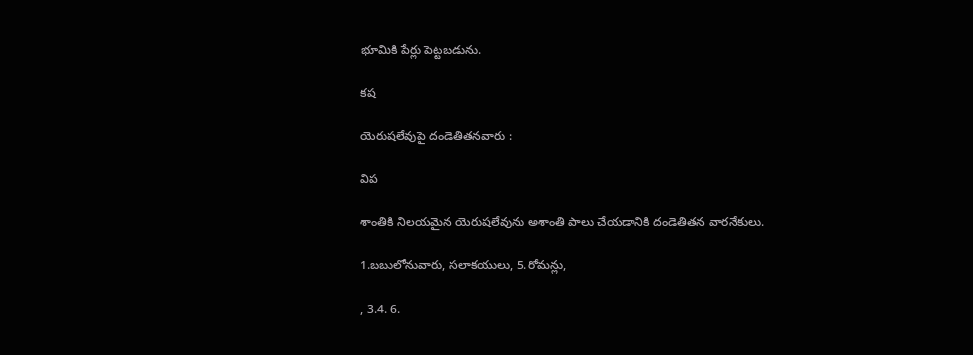భూమికి పేర్లు పెట్టబడును.

కష

యెరుషలేవుపై దండెతితనవారు :

విప

శాంతికి నిలయమైన యెరుషలేవును అశాంతి పాలు చేయడానికి దండెతితన వారనేకులు.

1.బబులోనువారు, సలాకయులు, 5.రోమన్లు,

, 3.4. 6.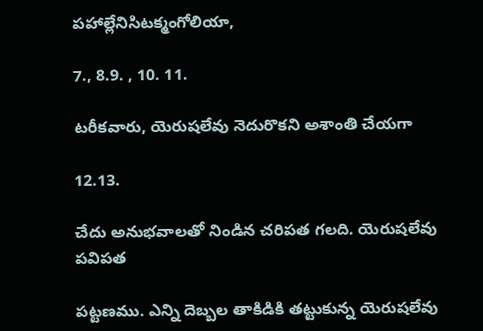పహాల్లేనిసిటక్మంగోలియా,

7., 8.9. , 10. 11.

టరీకవారు, యెరుషలేవు నెదురొకని అశాంతి చేయగా

12.13.

చేదు అనుభవాలతో నిండిన చరిపత గలది. యెరుషలేవు పవిపత

పట్టణము. ఎన్ని దెబ్బల తాకిడికి తట్టుకున్న యెరుషలేవు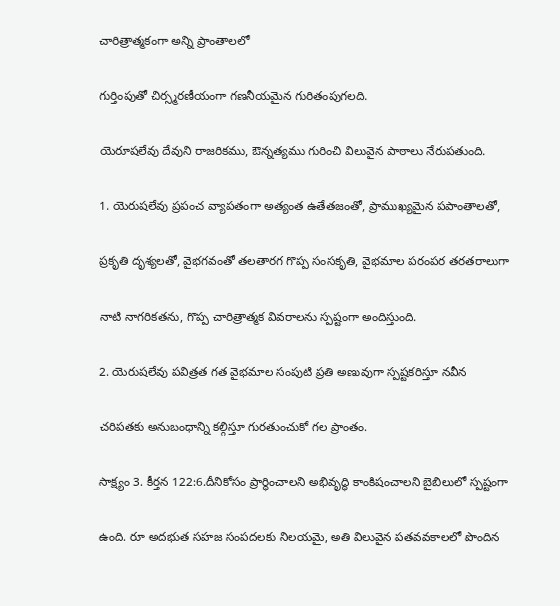చారిత్రాత్మకంగా అన్ని ప్రాంతాలలో

గుర్తింపుతో చిర్స్మరణీయంగా గణనీయమైన గురితంపుగలది.

యెరూషలేవు దేవుని రాజరికము, ఔన్నత్యము గురించి విలువైన పాఠాలు నేరుపతుంది.

1. యెరుషలేవు ప్రపంచ వ్యాపతంగా అత్యంత ఉతేతజంతో, ప్రాముఖ్యమైన పపాంతాలతో,

ప్రకృతి దృశ్యలతో, వైభగవంతో తలతారగ గొప్ప సంసకృతి, వైభమాల పరంపర తరతరాలుగా

నాటి నాగరికతను, గొప్ప చారిత్రాత్మక వివరాలను స్పష్టంగా అందిస్తుంది.

2. యెరుషలేవు పవిత్రత గత వైభమాల సంపుటి ప్రతి అణువుగా స్పష్టకరిస్తూ నవీన

చరిపతకు అనుబంధాన్ని కల్గిస్తూ గురతుంచుకో గల ప్రాంతం.

సాక్ష్యం 3. కీర్తన 122:6.దీనికోసం ప్రార్థించాలని అభివృద్ధి కాంకిషంచాలని బైబిలులో స్పష్టంగా

ఉంది. రూ అదభుత సహజ సంపదలకు నిలయమై, అతి విలువైన పతవవకాలలో పొందిన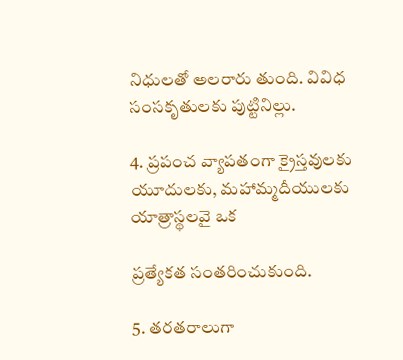నిధులతో అలరారు తుంది. వివిధ సంసకృతులకు పుట్టినిల్లు.

4. ప్రపంచ వ్యాపతంగా క్రైస్తవులకు యూదులకు, మహామ్మదీయులకు యాత్రాస్థలవై ఒక

ప్రత్యేకత సంతరించుకుంది.

5. తరతరాలుగా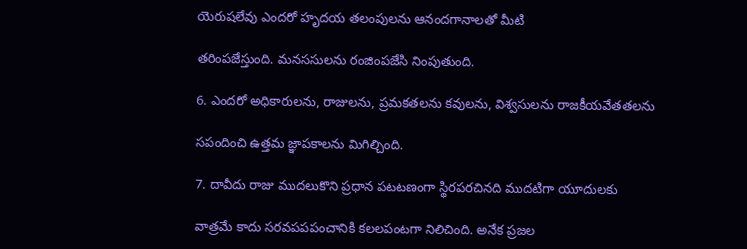యెరుషలేవు ఎందరో హృదయ తలంపులను ఆనందగానాలతో మీటి

తరింపజేస్తుంది. మనససులను రంజింపజేసి నింపుతుంది.

6. ఎందరో అధికారులను, రాజులను, ప్రమకతలను కవులను, విశ్వసులను రాజకీయవేతతలను

సపందించి ఉత్తమ జ్ఞాపకాలను మిగిల్చింది.

7. దావీదు రాజు ముదలుకొని ప్రధాన పటటణంగా స్థిరపరచినది ముదటిగా యూదులకు

వాత్రమే కాదు సరవపపపంచానికి కలలపంటగా నిలిచింది. అనేక ప్రజల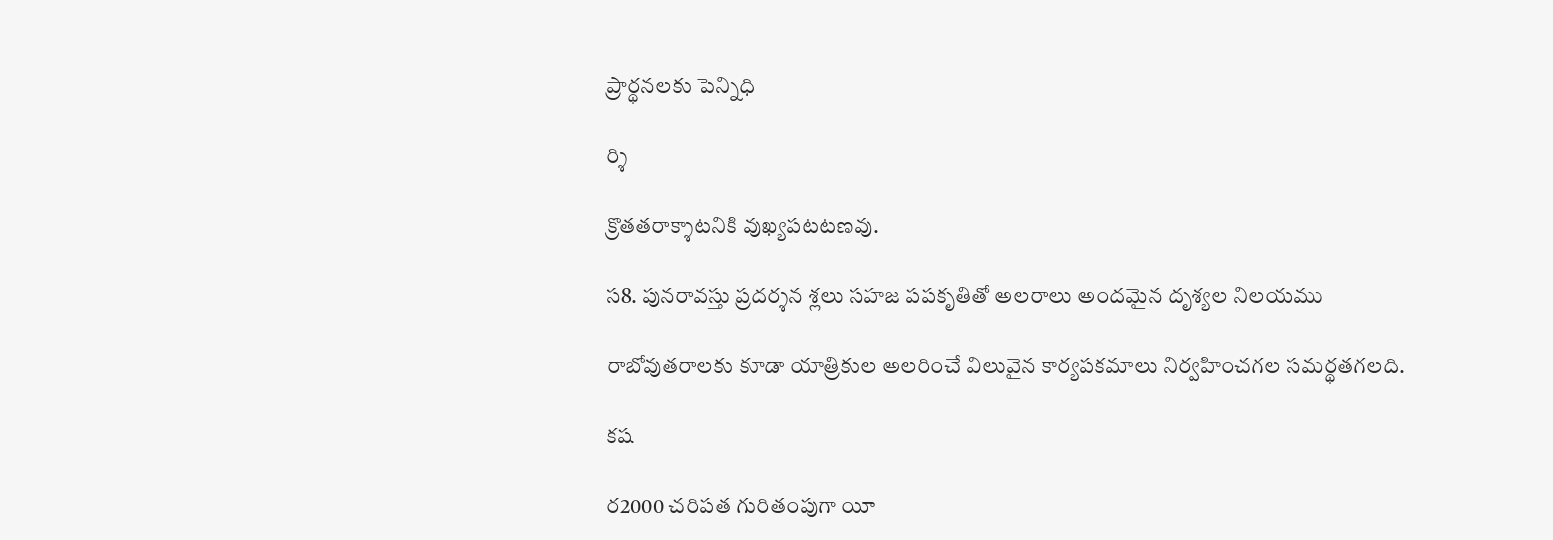ప్రార్థనలకు పెన్నిధి

ర్శి

క్రొతతరాక్శాటనికి వుఖ్యపటటణవు.

స8. పునరావస్తు ప్రదర్శన శ్లలు సహజ పపకృతితో అలరాలు అందమైన దృశ్యల నిలయము

రాబోవుతరాలకు కూడా యాత్రికుల అలరించే విలువైన కార్యపకమాలు నిర్వహించగల సమర్థతగలది.

కష

ర2000 చరిపత గురితంపుగా యీ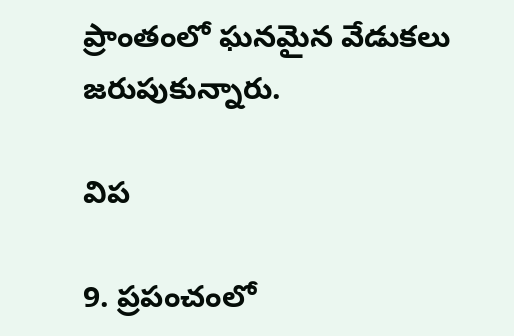ప్రాంతంలో ఘనమైన వేడుకలు జరుపుకున్నారు.

విప

9. ప్రపంచంలో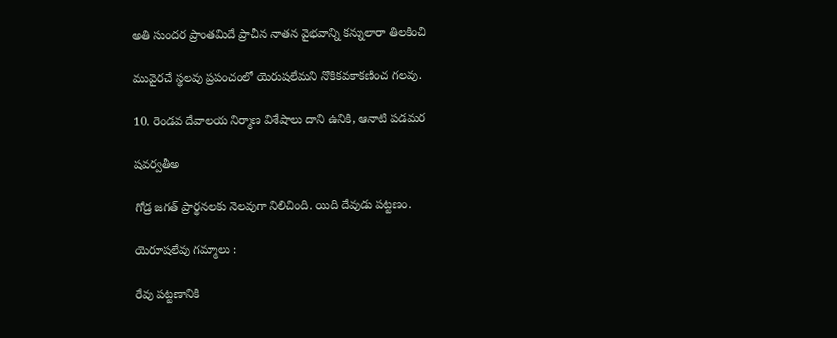అతి సుందర ప్రాంతమిదే ప్రాచీన నాతన వైభవాన్ని కన్నులారా తిలకించి

మువైరచే స్థలవు ప్రపంచంలో యెరుషలేమని నొకికవకాకణించ గలవు.

10. రెండవ దేవాలయ నిర్మాణ విశేషాలు దాని ఉనికి, ఆనాటి పడమర

షవర్వతీఅ

గోడ్ర జగత్ ప్రార్థనలకు నెలవుగా నిలిచింది. యిది దేవుడు పట్టణం.

యెరూషలేవు గమ్మాలు :

రేవు పట్టణానికి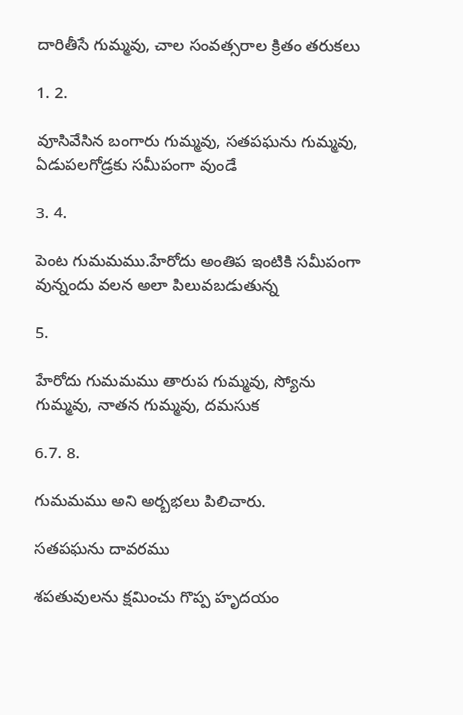దారితీసే గుమ్మవు, చాల సంవత్సరాల క్రితం తరుకలు

1. 2.

వూసివేసిన బంగారు గుమ్మవు, సతపఘను గుమ్మవు, ఏడుపలగోడ్రకు సమీపంగా వుండే

3. 4.

పెంట గుమమము.హేరోదు అంతిప ఇంటికి సమీపంగా వున్నందు వలన అలా పిలువబడుతున్న

5.

హేరోదు గుమమము తారుప గుమ్మవు, స్యోను గుమ్మవు, నాతన గుమ్మవు, దమసుక

6.7. 8.

గుమమము అని అర్బభలు పిలిచారు.

సతపఘను దావరము

శపతువులను క్షమించు గొప్ప హృదయం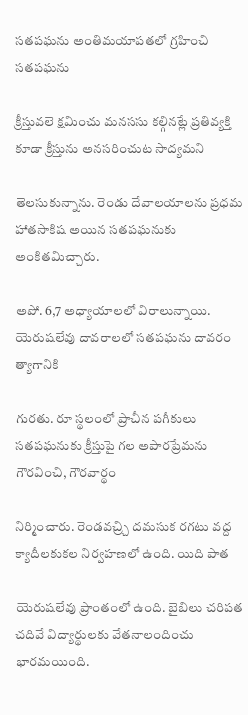సతపఘను అంతిమయాపతలో గ్రహించి సతపఘను

క్రీస్తువలె క్షమించు మనససు కల్గినట్లే ప్రతివ్యక్తి కూడా క్రీస్తును అనసరించుట సాద్యమని

తెలసుకున్నాను. రెండు దేవాలయాలను ప్రధమ హాతసాకిష అయిన సతపఘనుకు అంకితమిచ్చారు.

అపో. 6,7 అధ్యాయాలలో విరాలున్నాయి. యెరుషలేవు దావరాలలో సతపఘను దావరం త్యాగానికి

గురతు. రూ స్థలంలో ప్రాచీన పగీకులు సతపఘనుకు క్రీస్తుపై గల అపారప్రేమను గౌరవించి, గౌరవార్థం

నిర్మించారు. రెండవచ్ర్చి దమసుక రగటు వద్ద క్యాదీలకుకల నిర్వహణలో ఉంది. యిది పాత

యెరుషలేవు ప్రాంతంలో ఉంది. బైబిలు చరిపత చదివే విద్యార్థులకు వేతనాలందించు భారమయింది.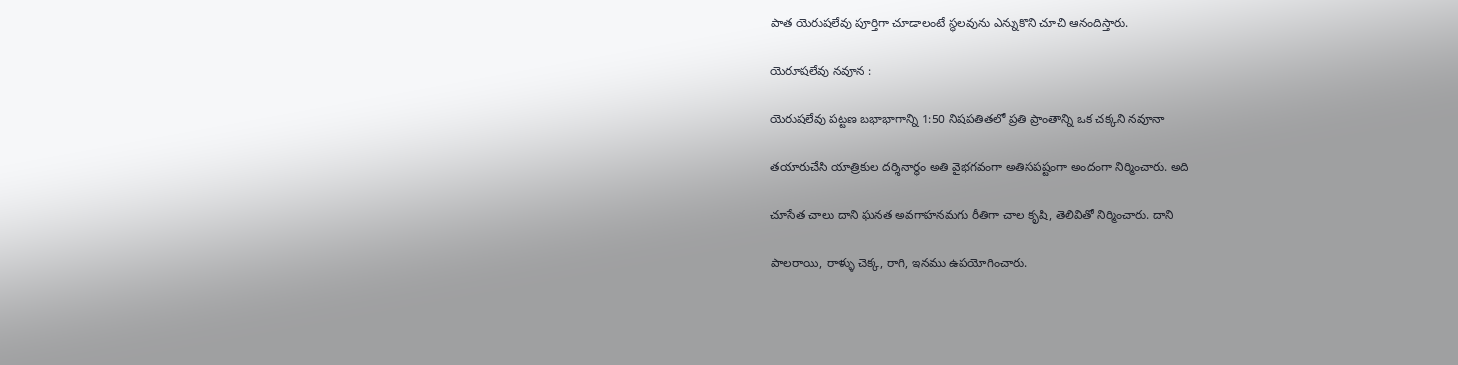పాత యెరుషలేవు పూర్తిగా చూడాలంటే స్థలవును ఎన్నుకొని చూచి ఆనందిస్తారు.

యెరూషలేవు నవూన :

యెరుషలేవు పట్టణ బభాభాగాన్ని 1:50 నిషపతితలో ప్రతి ప్రాంతాన్ని ఒక చక్కని నవూనా

తయారుచేసి యాత్రికుల దర్శినార్థం అతి వైభగవంగా అతిసపష్టంగా అందంగా నిర్మించారు. అది

చూసేత చాలు దాని ఘనత అవగాహనమగు రీతిగా చాల కృషి, తెలివితో నిర్మించారు. దాని

పాలరాయి, రాళ్ళు చెక్క, రాగి, ఇనము ఉపయోగించారు.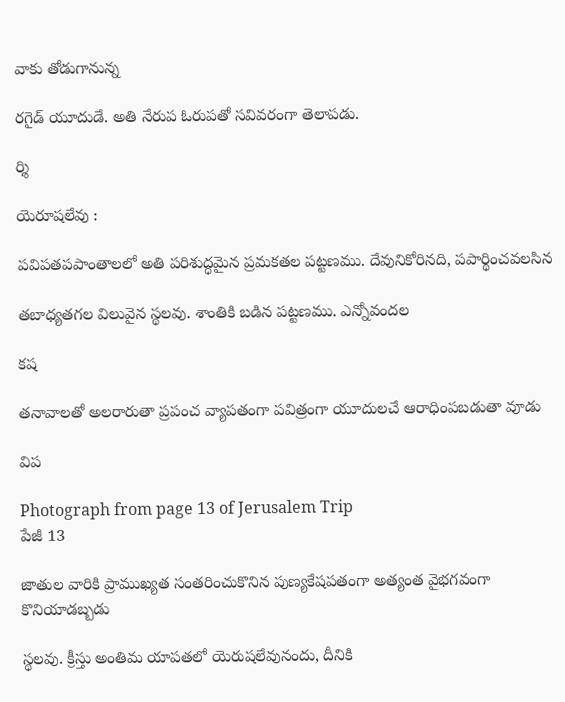వాకు తోడుగానున్న

రగైడ్ యూదుడే. అతి నేరుప ఓరుపతో సవివరంగా తెలాపడు.

ర్శి

యెరూషలేవు :

పవిపతపపాంతాలలో అతి పరిశుద్ధమైన ప్రమకతల పట్టణము. దేవునికోరినది, పపార్థించవలసిన

తబాధ్యతగల విలువైన స్థలవు. శాంతికి బడిన పట్టణము. ఎన్నోవందల

కష

తనావాలతో అలరారుతా ప్రపంచ వ్యాపతంగా పవిత్రంగా యూదులచే ఆరాధింపబడుతా వూడు

విప

Photograph from page 13 of Jerusalem Trip
పేజీ 13

జాతుల వారికి ప్రాముఖ్యత సంతరించుకొనిన పుణ్యకేషపతంగా అత్యంత వైభగవంగా కొనియాడబ్బడు

స్థలవు. క్రీస్తు అంతిమ యాపతలో యెరుషలేవునందు, దీనికి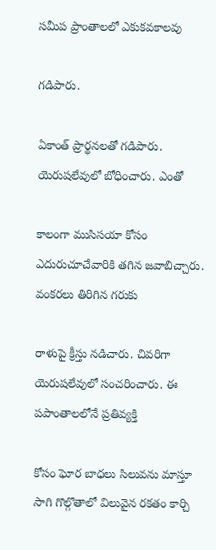సమీప ప్రాంతాలలో ఎకుకవకాలవు

గడిపారు.

ఏకాంత్ ప్రార్థనలతో గడిపారు. యెరుషలేవులో బోధించారు. ఎంతో

కాలంగా ముసిసయా కోసం ఎదురుచూచేవారికి తగిన జవాబిచ్చారు. వంకరలు తిరిగిన గరుకు

రాళుపై క్రీస్తు నడిచారు. చివరిగా యెరుషలేవులో సంచరించారు. ఈ పపాంతాలలోనే ప్రతివ్యక్తి

కోసం ఘోర బాధలు సిలువను మాస్తూ సాగి గొల్గొతాలో విలువైన రకతం కార్చి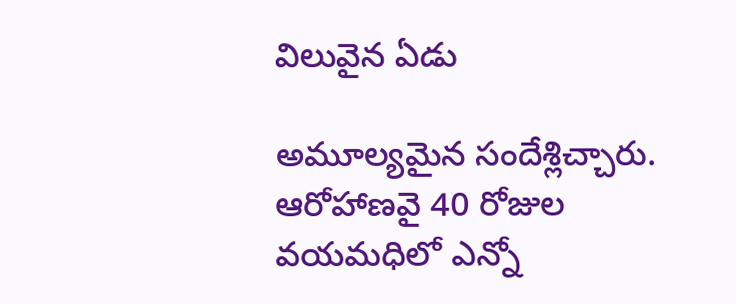విలువైన ఏడు

అమూల్యమైన సందేశ్లిచ్చారు. ఆరోహాణవై 40 రోజుల వయమధిలో ఎన్నో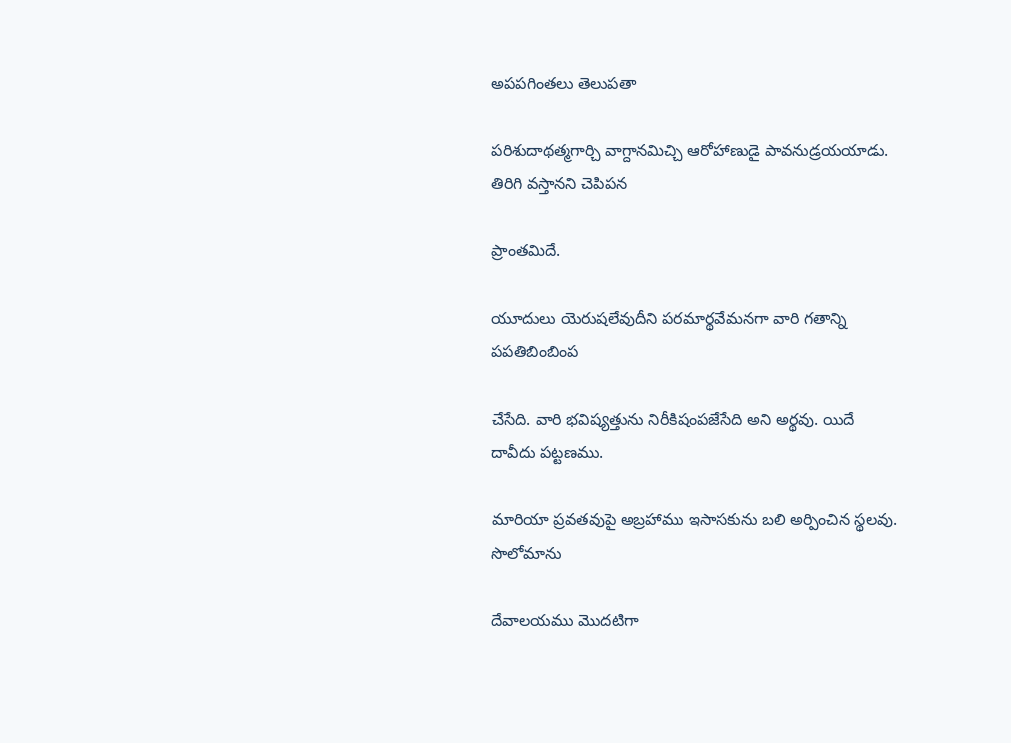అపపగింతలు తెలుపతా

పరిశుదాథత్మగార్చి వాగ్దానమిచ్చి ఆరోహాణుడై పావనుడ్రయయాడు. తిరిగి వస్తానని చెపిపన

ప్రాంతమిదే.

యూదులు యెరుషలేవుదీని పరమార్థవేమనగా వారి గతాన్ని పపతిబింబింప

చేసేది. వారి భవిష్యత్తును నిరీకిషంపజేసేది అని అర్థవు. యిదే దావీదు పట్టణము.

మారియా ప్రవతవుపై అబ్రహాము ఇసాసకును బలి అర్పించిన స్థలవు. సొలోమాను

దేవాలయము మొదటిగా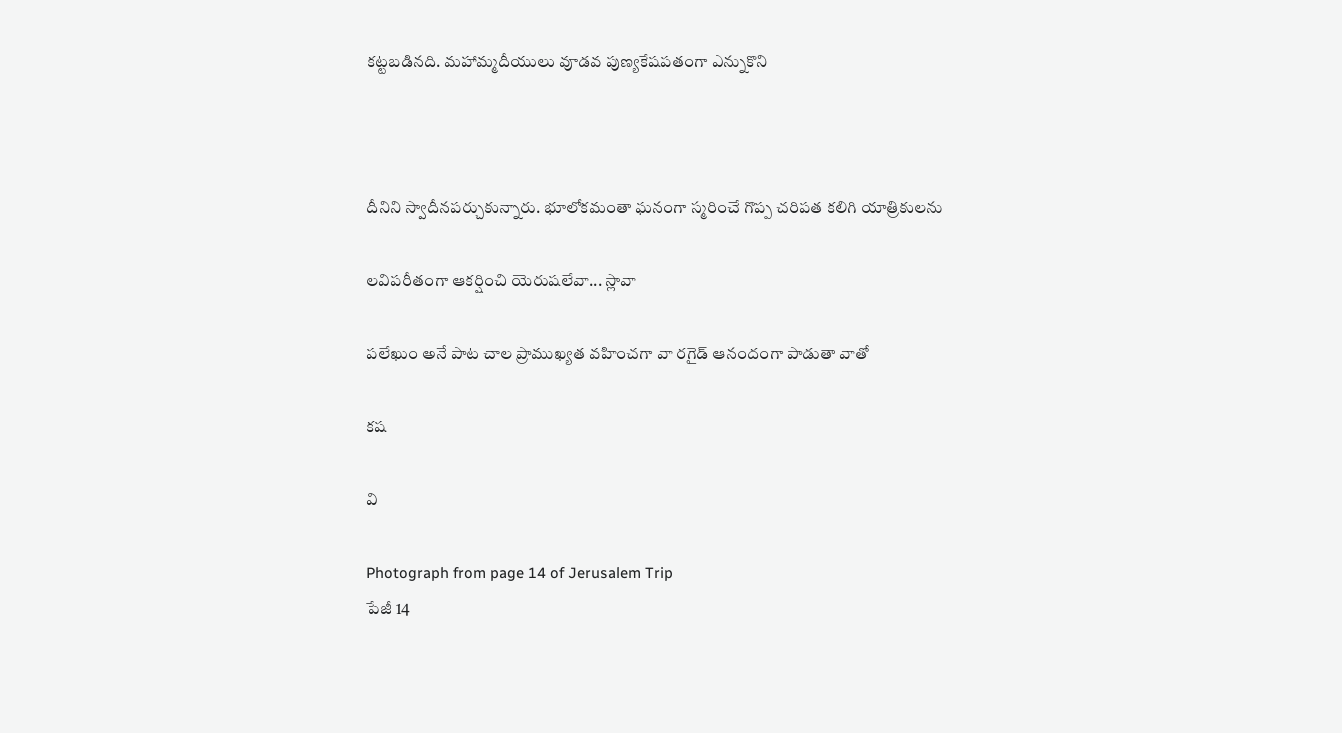కట్టబడినది. మహామ్మదీయులు వూడవ పుణ్యకేషపతంగా ఎన్నుకొని



దీనిని స్వాదీనపర్చుకున్నారు. భూలోకమంతా ఘనంగా స్మరించే గొప్ప చరిపత కలిగి యాత్రికులను

లవిపరీతంగా ఆకర్షించి యెరుషలేవా... స్లావా

పలేఖుం అనే పాట చాల ప్రాముఖ్యత వహించగా వా రగైడ్ ఆనందంగా పాడుతా వాతో

కష

వి

Photograph from page 14 of Jerusalem Trip
పేజీ 14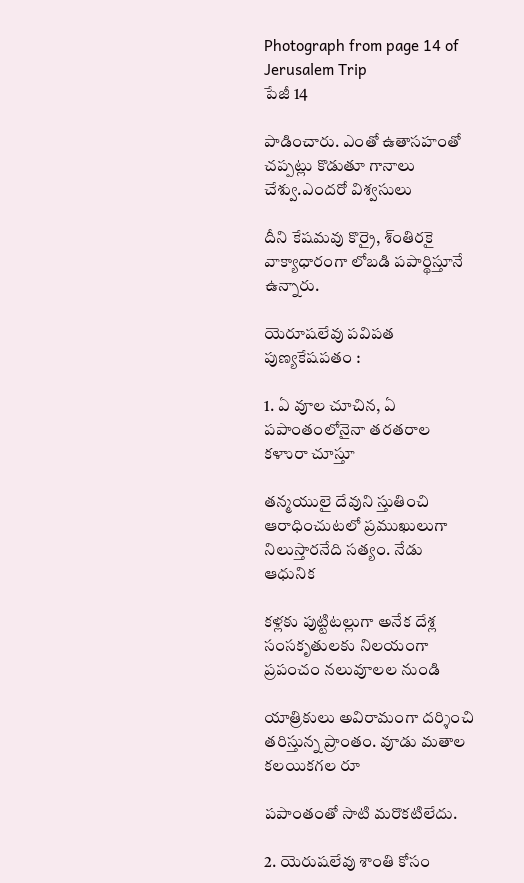Photograph from page 14 of Jerusalem Trip
పేజీ 14

పాడించారు. ఎంతో ఉతాసహంతో చప్పట్లు కొడుతూ గానాలు చేశ్వు.ఎందరో విశ్వసులు

దీని కేషమవు కొర్రై, శ్ంతిరకై వాక్యాధారంగా లోబడి పపార్థిస్తూనే ఉన్నారు.

యెరూషలేవు పవిపత పుణ్యకేషపతం :

1. ఏ వూల చూచిన, ఏ పపాంతంలోనైనా తరతరాల కళాురా చూస్తూ

తన్మయులై దేవుని స్తుతించి ఆరాధించుటలో ప్రముఖులుగా నిలుస్తారనేది సత్యం. నేడు ఆధునిక

కళ్లకు పుట్టిటల్లుగా అనేక దేశ్ల సంసకృతులకు నిలయంగా ప్రపంచం నలువూలల నుండి

యాత్రికులు అవిరామంగా దర్శించి తరిస్తున్న ప్రాంతం. వూడు మతాల కలయికగల రూ

పపాంతంతో సాటి మరొకటిలేదు.

2. యెరుషలేవు శాంతి కోసం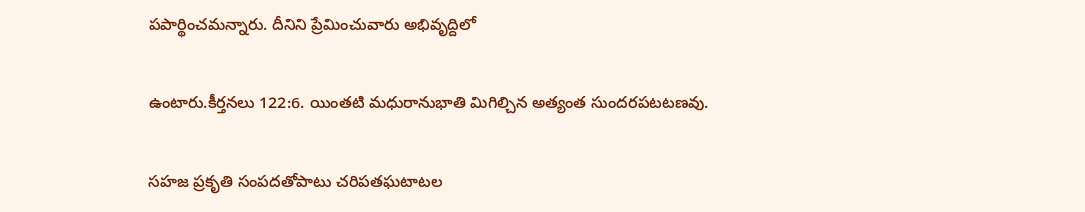పపార్థించమన్నారు. దీనిని ప్రేమించువారు అభివృద్దిలో

ఉంటారు.కీర్తనలు 122:6. యింతటి మధురానుభాతి మిగిల్చిన అత్యంత సుందరపటటణవు.

సహజ ప్రకృతి సంపదతోపాటు చరిపతఘటాటల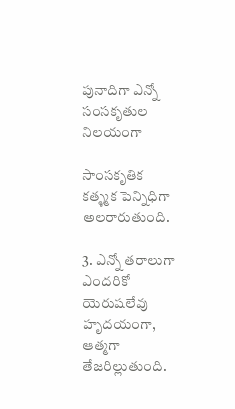పునాదిగా ఎన్నో సంసకృతుల నిలయంగా

సాంసకృతిక కత్ళ్మక పెన్నిధిగా అలరారుతుంది.

3. ఎన్నో తరాలుగా ఎందరికో యెరుషలేవు హృదయంగా, ఆత్మగా తేజరిల్లుతుంది.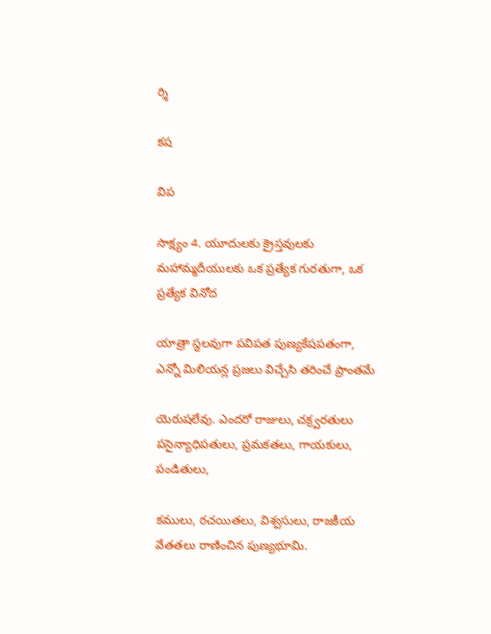ర్శి

కష

విప

సాక్ష్యం 4. యూదులకు క్రైస్తవులకు మహామ్మదీయులకు ఒక ప్రత్యేక గురతుగా, ఒక ప్రత్యేక వినోద

యాత్రా స్థలవుగా పవిపత పుణ్యకేషపతంగా, ఎన్నో మిలియన్ల ప్రజలు విచ్చేసి తరించే ప్రాంతమే

యెరుషలేవు. ఎందరో రాజులు, చక్ర్వరతులు పసైన్యాధిపతులు, ప్రమకతలు, గాయకులు, పండితులు,

కములు, రచయితలు, విశ్వసులు, రాజకీయ వేతతలు రాణించిన పుణ్యభూమి.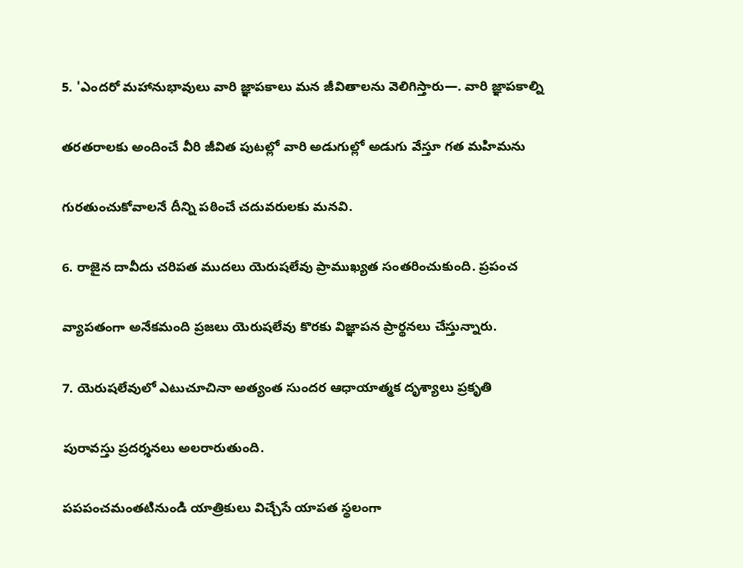5. 'ఎందరో మహానుభావులు వారి జ్ఞాపకాలు మన జీవితాలను వెలిగిస్తారు—. వారి జ్ఞాపకాల్ని

తరతరాలకు అందించే వీరి జీవిత పుటల్లో వారి అడుగుల్లో అడుగు వేస్తూ గత మహిమను

గురతుంచుకోవాలనే దీన్ని పఠించే చదువరులకు మనవి.

6. రాజైన దావీదు చరిపత ముదలు యెరుషలేవు ప్రాముఖ్యత సంతరించుకుంది. ప్రపంచ

వ్యాపతంగా అనేకమంది ప్రజలు యెరుషలేవు కొరకు విజ్ఞాపన ప్రార్థనలు చేస్తున్నారు.

7. యెరుషలేవులో ఎటుచూచినా అత్యంత సుందర ఆధాయాత్మక దృశ్యాలు ప్రకృతి

పురావస్తు ప్రదర్శనలు అలరారుతుంది.

పపపంచమంతటినుండి యాత్రికులు విచ్చేసే యాపత స్థలంగా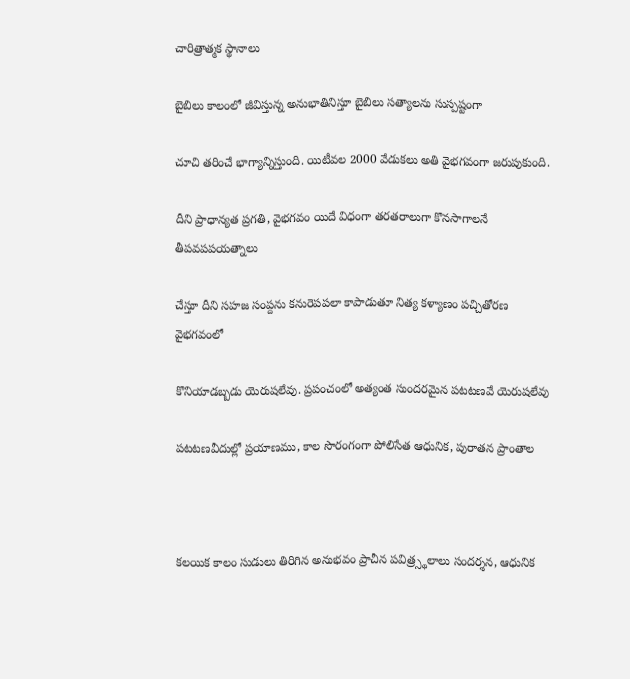చారిత్రాత్మక స్థానాలు

బైబిలు కాలంలో జీవిస్తున్న అనుభాతినిస్తూ బైబిలు సత్యాలను సుస్పష్టంగా

చూచి తరించే భాగ్యాన్నిస్తుంది. యిటీవల 2000 వేడుకలు అతి వైభగవంగా జరుపుకుంది.

దీని ప్రాధాన్యత ప్రగతి, వైభగవం యిదే విధంగా తరతరాలుగా కొనసాగాలనే తీపవపపయత్నాలు

చేస్తూ దీని సహజ సంప్దను కనురెపపలా కాపాడుతూ నిత్య కళ్యాణం పచ్చితోరణ వైభగవంలో

కొనియాడబ్బడు యెరుషలేవు. ప్రపంచంలో అత్యంత సుందరమైన పటటణవే యెరుషలేవు

పటటణవీదుల్లో ప్రయాణము, కాల సొరంగంగా పోలిసేత ఆధునిక, పురాతన ప్రాంతాల



కలయిక కాలం సుడులు తిరిగిన అనుభవం ప్రాచీన పవిత్ర్స్థలాలు సందర్శన, ఆధునిక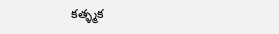కత్ళ్మక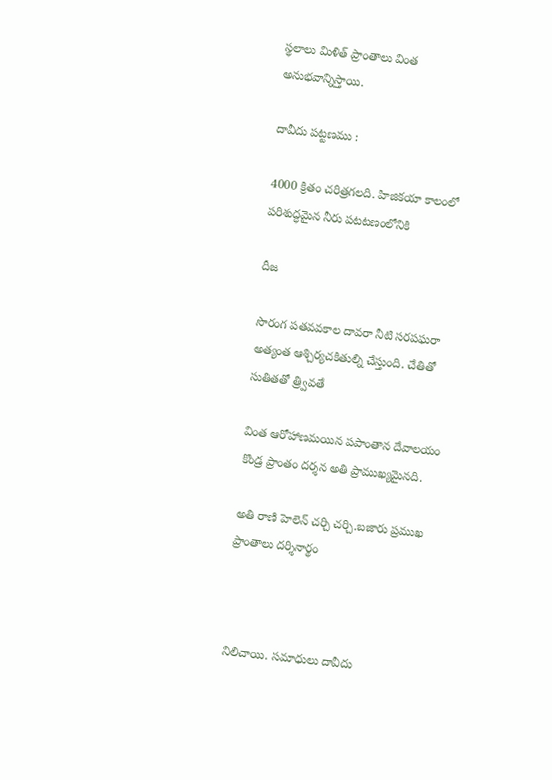స్థలాలు మిళిత్ ప్రాంతాలు వింత అనుభవాన్నిస్తాయి.

దావీదు పట్టణము :

4000 క్రితం చరిత్రగలది. హిజికయా కాలంలో పరిశుద్ధమైన నీరు పటటణంలోనికి

దీజ

సొరంగ పతవవకాల దావరా నీటి సరపఘరా అత్యంత ఆశ్చిర్యచకితుల్ని చేస్తుంది. చేతితో సుతితతో త్ర్వివతే

వింత ఆరోహాణమయిన పపాంతాన దేవాలయం కొండ్ర ప్రాంతం దర్శన అతి ప్రాముఖ్యమైనది.

అతి రాణి హెలెన్ చర్చి చర్చి.బజారు ప్రముఖ ప్రాంతాలు దర్శినార్థం



నిలిచాయి. సమాధులు దావీదు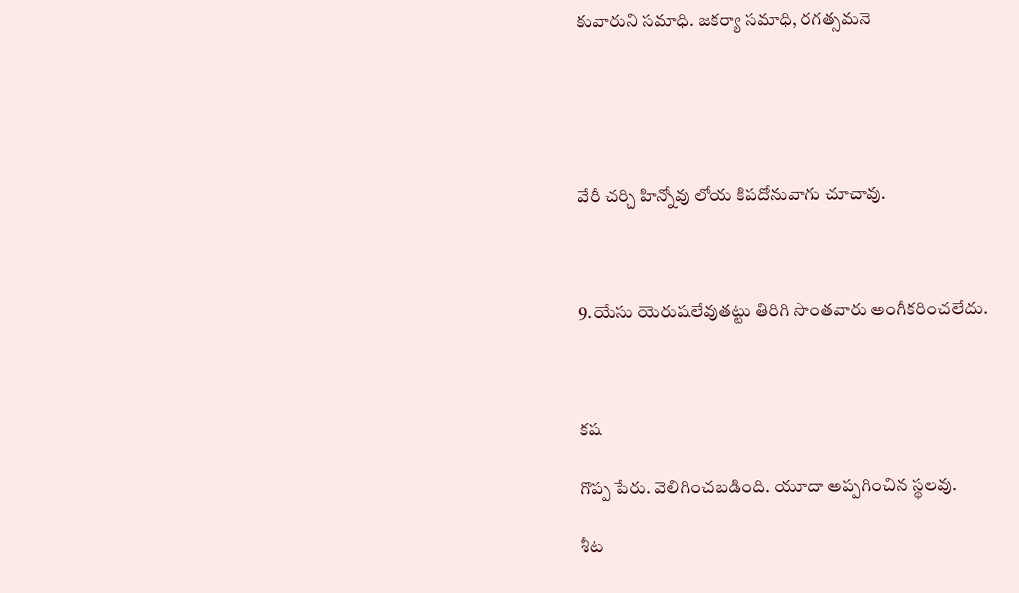కువారుని సమాధి. జకర్యా సమాధి, రగత్సమనె





వేరీ చర్చి హిన్నోవు లోయ కిపదోనువాగు చూచావు.



9.యేసు యెరుషలేవుతట్టు తిరిగి సొంతవారు అంగీకరించలేదు.



కష

గొప్ప పేరు. వెలిగించబడింది. యూదా అప్పగించిన స్థలవు.

శీట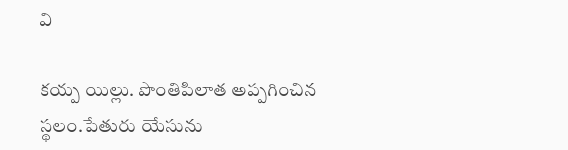వి

కయ్ప యిల్లు. పొంతిపిలాత అప్పగించిన స్థలం.పేతురు యేసును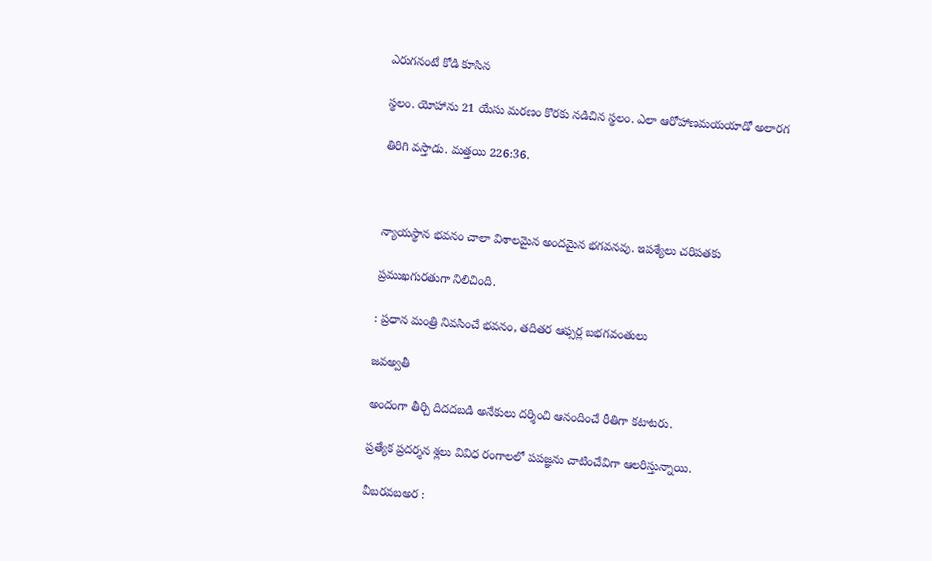ఎరుగనంటే కోడి కూసిన

స్థలం. యోహాను 21 యేసు మరణం కొరకు నడిచిన స్థలం. ఎలా ఆరోహాణమయయాడో అలారగ

తిరిగి వస్తాడు. మత్తయి 226:36.



న్యాయస్థాన భవనం చాలా విశాలమైన అందమైన భగవనవు. ఇపశ్యేలు చరిపతకు

ప్రముఖగురతుగా నిలిచింది.

: ప్రధాన మంత్రి నివసించే భవనం, తదితర ఆఫ్సర్ల బభగవంతులు

జవఅ్వతీ

అందంగా తీర్చి దిదదబడి అనేకులు దర్శించి ఆనందించే రీతిగా కటాటరు.

ప్రత్యేక ప్రదర్శన శ్లలు వివిధ రంగాలలో పపజ్ఞను చాటించేవిగా ఆలరిస్తున్నాయి.

వీబరవబఅర :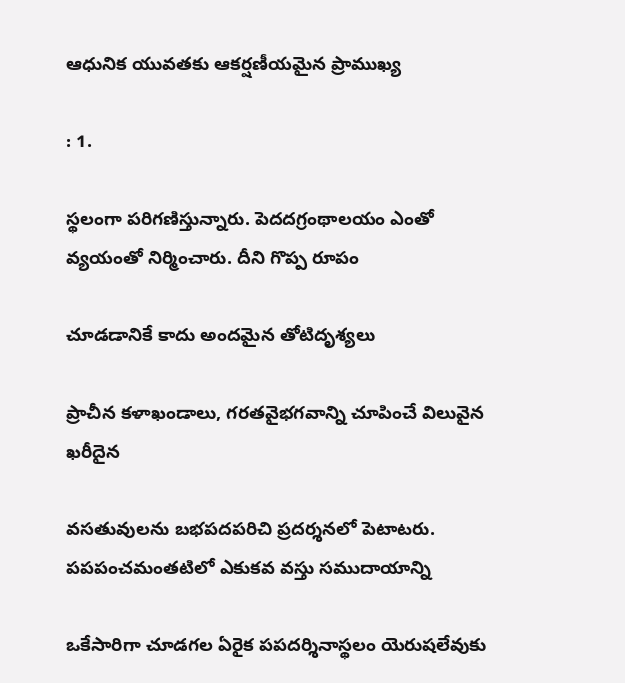ఆధునిక యువతకు ఆకర్షణీయమైన ప్రాముఖ్య

: 1.

స్థలంగా పరిగణిస్తున్నారు. పెదదగ్రంథాలయం ఎంతో వ్యయంతో నిర్మించారు. దీని గొప్ప రూపం

చూడడానికే కాదు అందమైన తోటిదృశ్యలు

ప్రాచీన కళాఖండాలు, గరతవైభగవాన్ని చూపించే విలువైన ఖరీదైన

వసతువులను బభపదపరిచి ప్రదర్శనలో పెటాటరు. పపపంచమంతటిలో ఎకుకవ వస్తు సముదాయాన్ని

ఒకేసారిగా చూడగల ఏరైక పపదర్శినాస్థలం యెరుషలేవుకు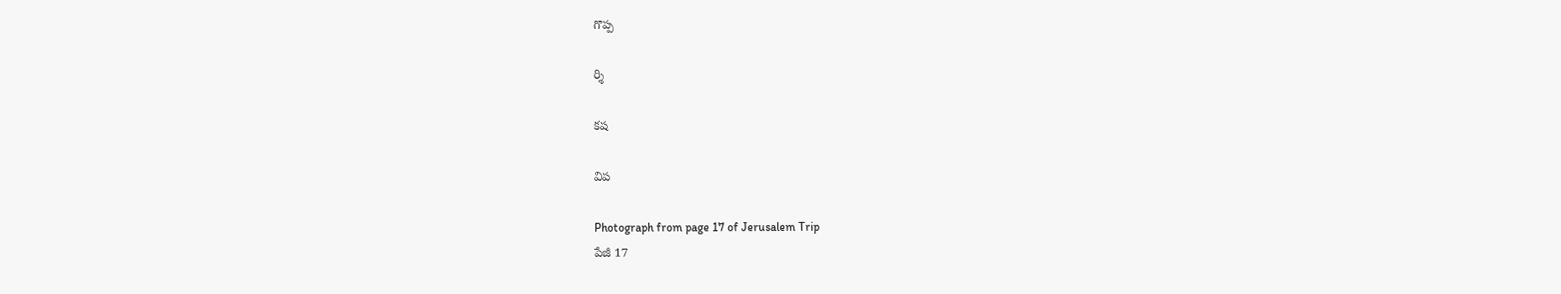గొప్ప

ర్శి

కష

విప

Photograph from page 17 of Jerusalem Trip
పేజీ 17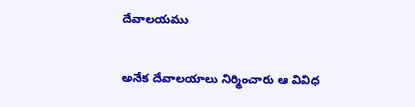దేవాలయము

అనేక దేవాలయాలు నిర్మించారు ఆ వివిధ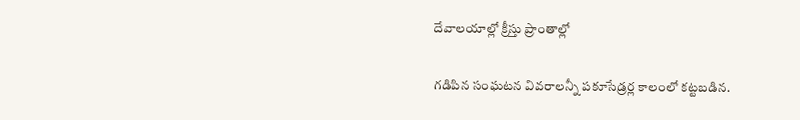దేవాలయాల్లో క్రీస్తు ప్రాంతాల్లో

గడిపిన సంఘటన వివరాలన్నీ పకూసేడ్రర్ల కాలంలో కట్టబడిన.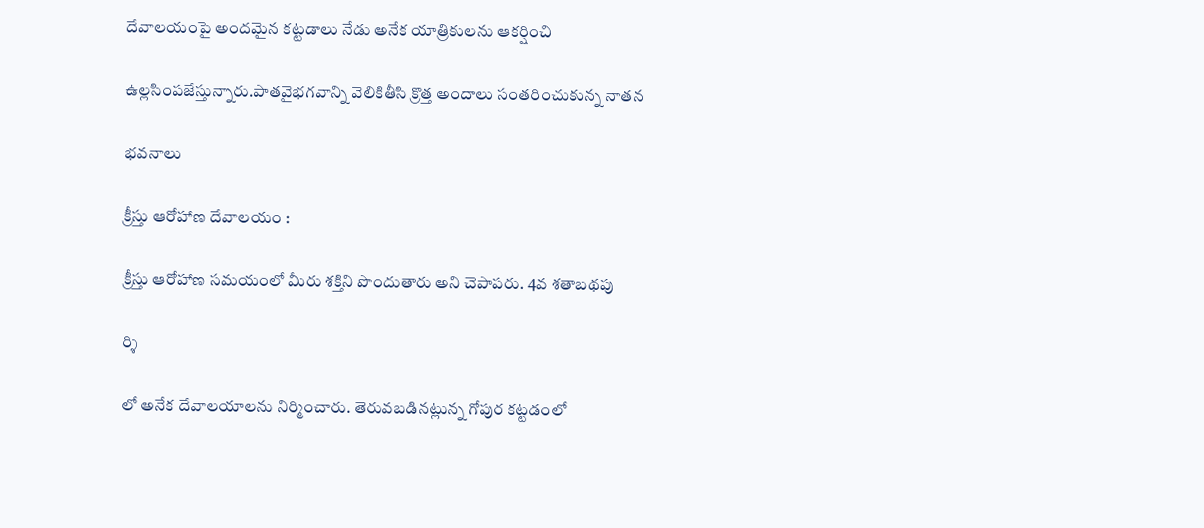దేవాలయంపై అందమైన కట్టడాలు నేడు అనేక యాత్రికులను ఆకర్షించి

ఉల్లసింపజేస్తున్నారు.పాతవైభగవాన్ని వెలికితీసి క్రొత్త అందాలు సంతరించుకున్న నాతన

భవనాలు

క్రీస్తు ఆరోహాణ దేవాలయం :

క్రీస్తు ఆరోహాణ సమయంలో మీరు శక్తిని పొందుతారు అని చెపాపరు. 4వ శతాబథపు

ర్శి

లో అనేక దేవాలయాలను నిర్మించారు. తెరువబడినట్లున్న గోపుర కట్టడంలో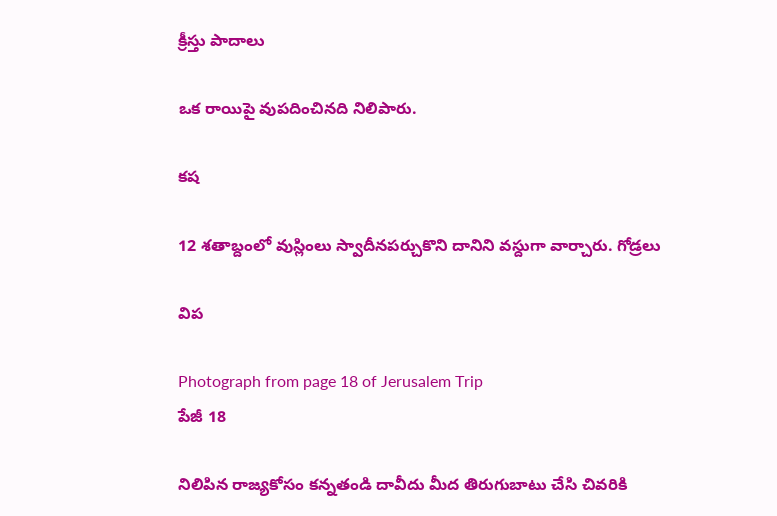క్రీస్తు పాదాలు

ఒక రాయిపై వుపదించినది నిలిపారు.

కష

12 శతాబ్దంలో వుస్లింలు స్వాదీనపర్చుకొని దానిని వస్దుగా వార్చారు. గోడ్రలు

విప

Photograph from page 18 of Jerusalem Trip
పేజీ 18

నిలిపిన రాజ్యకోసం కన్నతండి దావీదు మీద తిరుగుబాటు చేసి చివరికి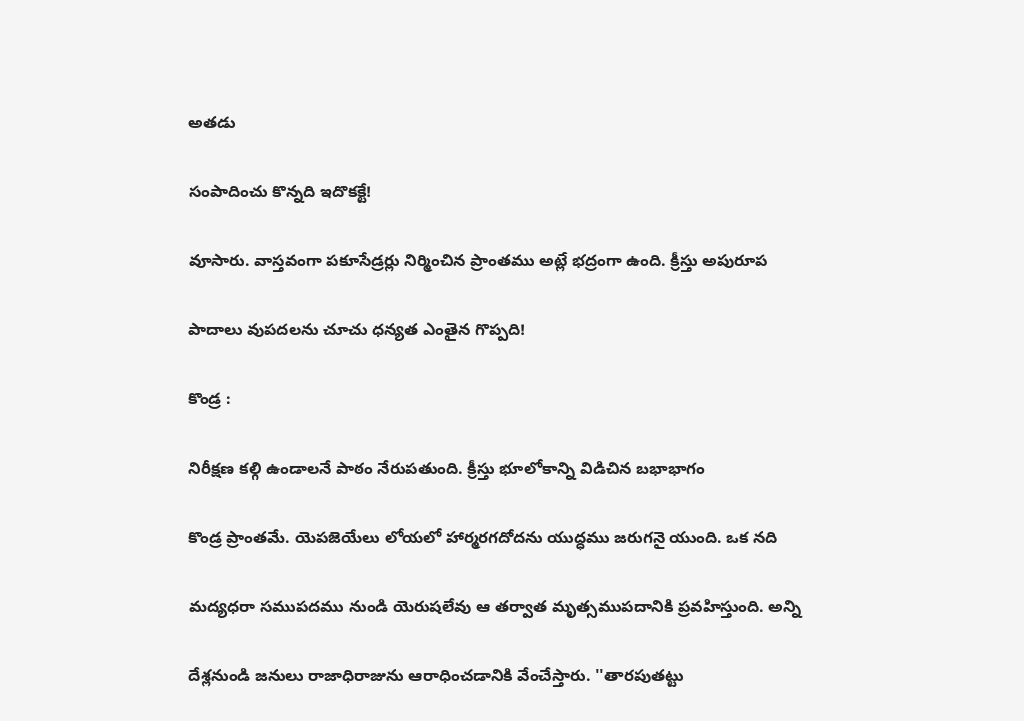అతడు

సంపాదించు కొన్నది ఇదొకక్టే!

వూసారు. వాస్తవంగా పకూసేడ్రర్లు నిర్మించిన ప్రాంతము అట్లే భద్రంగా ఉంది. క్రీస్తు అపురూప

పాదాలు వుపదలను చూచు ధన్యత ఎంతైన గొప్పది!

కొండ్ర :

నిరీక్షణ కల్గి ఉండాలనే పాఠం నేరుపతుంది. క్రీస్తు భూలోకాన్ని విడిచిన బభాభాగం

కొండ్ర ప్రాంతమే. యెపజెయేలు లోయలో హార్మరగదోదను యుద్ధము జరుగనై యుంది. ఒక నది

మద్యధరా సముపదము నుండి యెరుషలేవు ఆ తర్వాత మృత్సముపదానికి ప్రవహిస్తుంది. అన్ని

దేశ్లనుండి జనులు రాజాధిరాజును ఆరాధించడానికి వేంచేస్తారు. ''తారపుతట్టు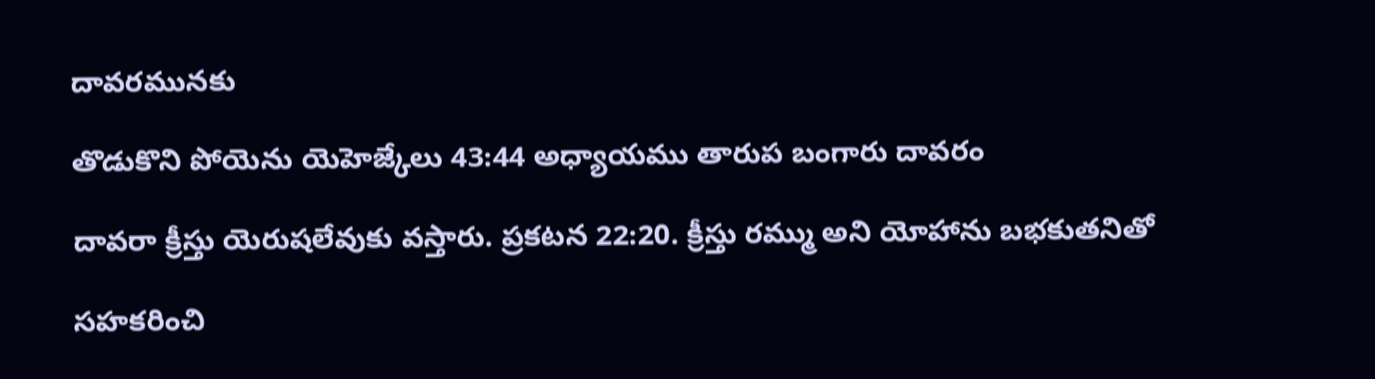దావరమునకు

తొడుకొని పోయెను యెహెజ్కేలు 43:44 అధ్యాయము తారుప బంగారు దావరం

దావరా క్రీస్తు యెరుషలేవుకు వస్తారు. ప్రకటన 22:20. క్రీస్తు రమ్ము అని యోహాను బభకుతనితో

సహకరించి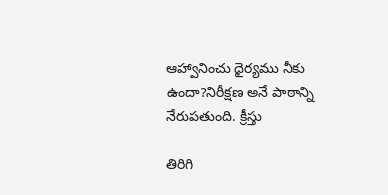ఆహ్వానించు ధైర్యము నీకు ఉందా?నిరీక్షణ అనే పాఠాన్ని నేరుపతుంది. క్రీస్తు

తిరిగి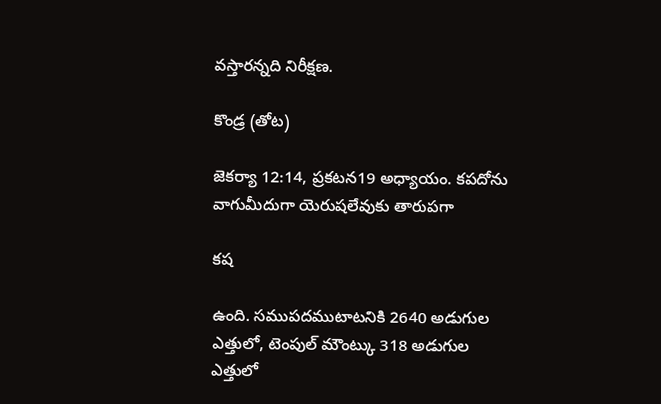వస్తారన్నది నిరీక్షణ.

కొండ్ర (తోట)

జెకర్యా 12:14, ప్రకటన19 అధ్యాయం. కపదోను వాగుమీదుగా యెరుషలేవుకు తారుపగా

కష

ఉంది. సముపదముటాటనికి 2640 అడుగుల ఎత్తులో, టెంపుల్ మౌంట్కు 318 అడుగుల ఎత్తులో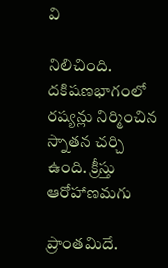వి

నిలిచింది. దకిషణభాగంలో రష్యన్లు నిర్మించిన స్నాతన చర్చి ఉంది. క్రీస్తు ఆరోహాణమగు

ప్రాంతమిదే.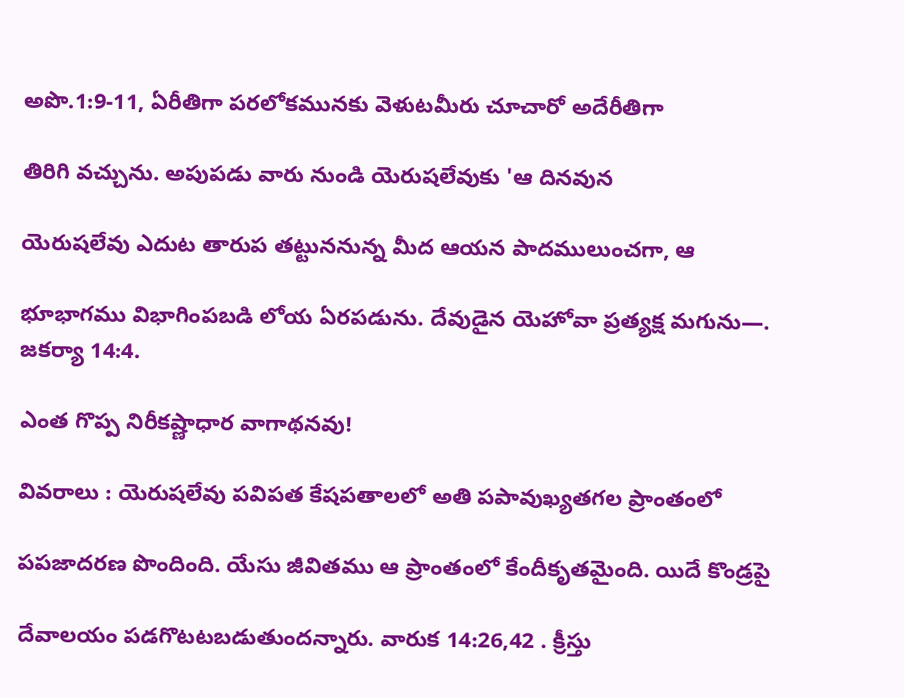అపొ.1:9-11, ఏరీతిగా పరలోకమునకు వెళుటమీరు చూచారో అదేరీతిగా

తిరిగి వచ్చును. అపుపడు వారు నుండి యెరుషలేవుకు 'ఆ దినవున

యెరుషలేవు ఎదుట తారుప తట్టుననున్న మీద ఆయన పాదములుంచగా, ఆ

భూభాగము విభాగింపబడి లోయ ఏరపడును. దేవుడైన యెహోవా ప్రత్యక్ష మగును—. జకర్యా 14:4.

ఎంత గొప్ప నిరీకష్ణాధార వాగాథనవు!

వివరాలు : యెరుషలేవు పవిపత కేషపతాలలో అతి పపావుఖ్యతగల ప్రాంతంలో

పపజాదరణ పొందింది. యేసు జీవితము ఆ ప్రాంతంలో కేందీకృతమైంది. యిదే కొండ్రపై

దేవాలయం పడగొటటబడుతుందన్నారు. వారుక 14:26,42 . క్రీస్తు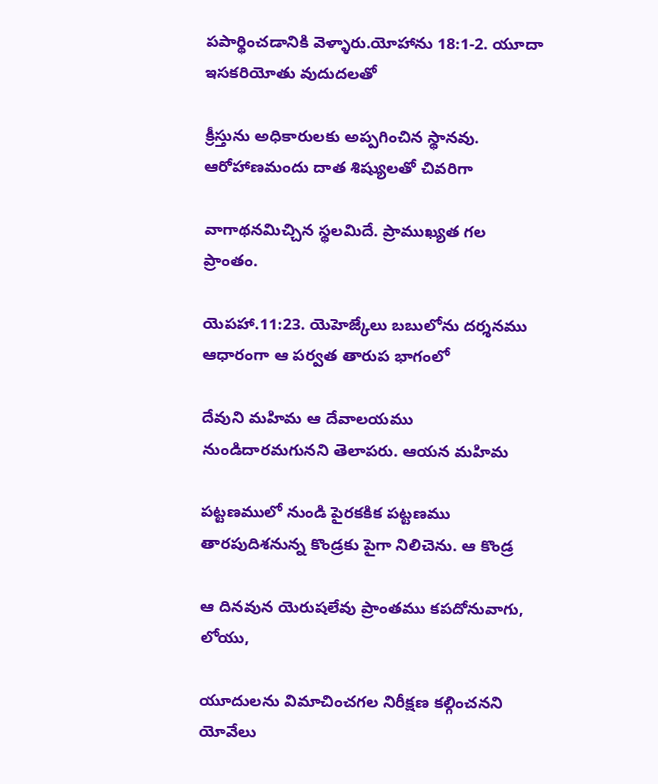పపార్థించడానికి వెళ్ళారు.యోహాను 18:1-2. యూదా ఇసకరియోతు వుదుదలతో

క్రీస్తును అధికారులకు అప్పగించిన స్థానవు. ఆరోహాణమందు దాత శిష్యులతో చివరిగా

వాగాథనమిచ్చిన స్థలమిదే. ప్రాముఖ్యత గల ప్రాంతం.

యెపహా.11:23. యెహెజ్కేలు బబులోను దర్శనము ఆధారంగా ఆ పర్వత తారుప భాగంలో

దేవుని మహిమ ఆ దేవాలయము నుండిదారమగునని తెలాపరు. ఆయన మహిమ

పట్టణములో నుండి పైరకకిక పట్టణము తారపుదిశనున్న కొండ్రకు పైగా నిలిచెను. ఆ కొండ్ర

ఆ దినవున యెరుషలేవు ప్రాంతము కపదోనువాగు, లోయు,

యూదులను విమాచించగల నిరీక్షణ కల్గించనని యోవేలు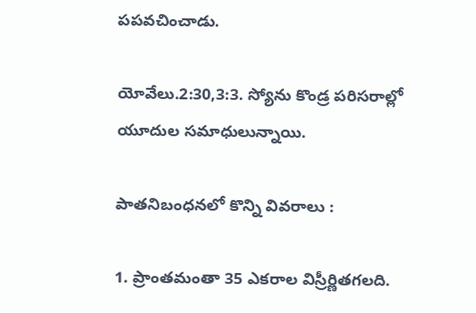పపవచించాడు.

యోవేలు.2:30,3:3. స్యోను కొండ్ర పరిసరాల్లో యూదుల సమాధులున్నాయి.

పాతనిబంధనలో కొన్ని వివరాలు :

1. ప్రాంతమంతా 35 ఎకరాల విస్రీర్ణితగలది.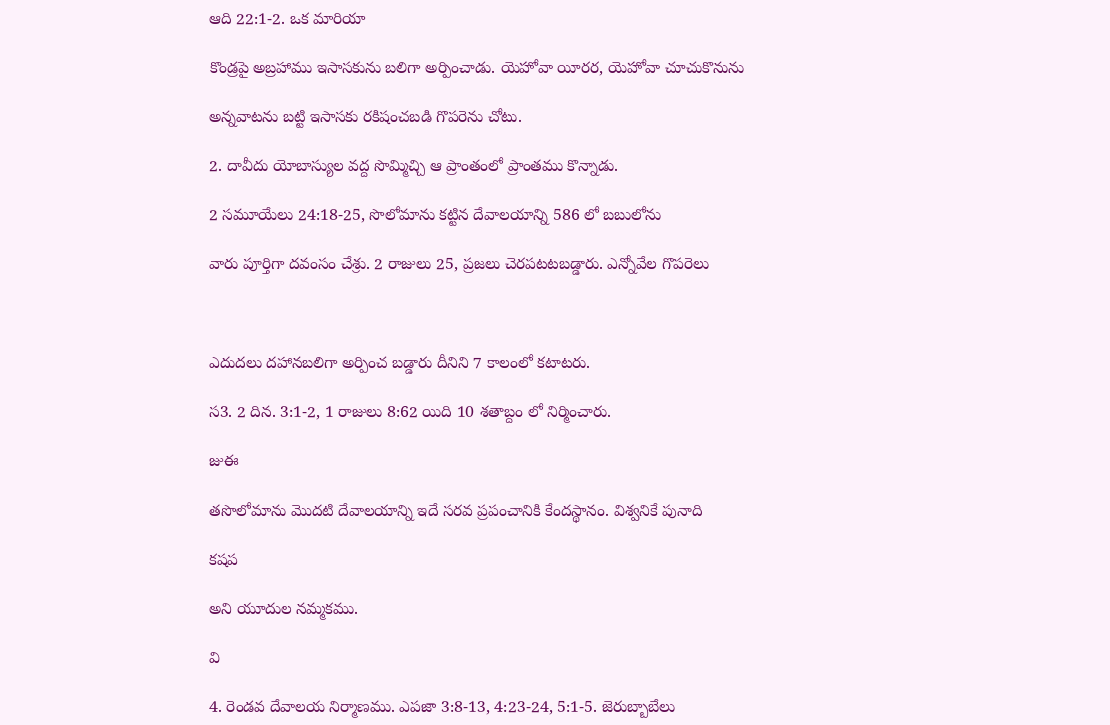ఆది 22:1-2. ఒక మారియా

కొండ్రపై అబ్రహాము ఇసాసకును బలిగా అర్పించాడు. యెహోవా యీరర, యెహోవా చూచుకొనును

అన్నవాటను బట్టి ఇసాసకు రకిషంచబడి గొపరెను చోటు.

2. దావీదు యోబాస్యుల వద్ద సొమ్మిచ్చి ఆ ప్రాంతంలో ప్రాంతము కొన్నాడు.

2 సమూయేలు 24:18-25, సొలోమాను కట్టిన దేవాలయాన్ని 586 లో బబులోను

వారు పూర్తిగా దవంసం చేశ్రు. 2 రాజులు 25, ప్రజలు చెరపటటబడ్డారు. ఎన్నోవేల గొపరెలు



ఎదుదలు దహానబలిగా అర్పించ బడ్డారు దీనిని 7 కాలంలో కటాటరు.

స3. 2 దిన. 3:1-2, 1 రాజులు 8:62 యిది 10 శతాబ్దం లో నిర్మించారు.

జుఈ

తసొలోమాను మొదటి దేవాలయాన్ని ఇదే సరవ ప్రపంచానికి కేందస్థానం. విశ్వనికే పునాది

కషప

అని యూదుల నమ్మకము.

వి

4. రెండవ దేవాలయ నిర్మాణము. ఎపజా 3:8-13, 4:23-24, 5:1-5. జెరుబ్బాబేలు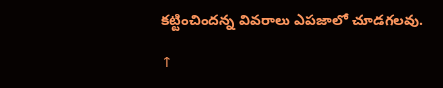కట్టించిందన్న వివరాలు ఎపజాలో చూడగలవు.

↑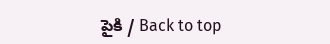పైకి / Back to top